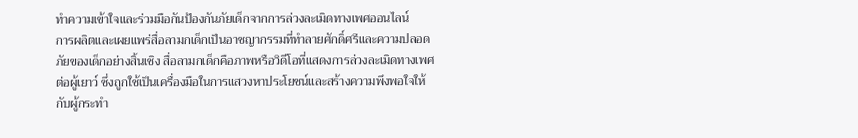ทำความเข้าใจและร่วมมือกันป้องกันภัยเด็กจากการล่วงละเมิดทางเพศออนไลน์
การผลิตและเผยแพร่สื่อลามกเด็กเป็นอาชญากรรมที่ทำลายศักดิ์ศรีและความปลอดภัยของเด็กอย่างสิ้นเชิง สื่อลามกเด็กคือภาพหรือวิดีโอที่แสดงการล่วงละเมิดทางเพศต่อผู้เยาว์ ซึ่งถูกใช้เป็นเครื่องมือในการแสวงหาประโยชน์และสร้างความพึงพอใจให้กับผู้กระทำ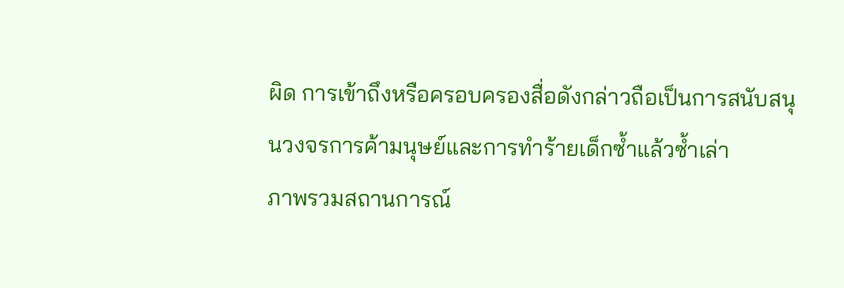ผิด การเข้าถึงหรือครอบครองสื่อดังกล่าวถือเป็นการสนับสนุนวงจรการค้ามนุษย์และการทำร้ายเด็กซ้ำแล้วซ้ำเล่า
ภาพรวมสถานการณ์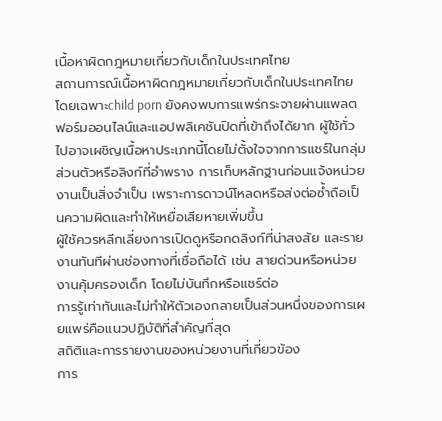เนื้อหาผิดกฎหมายเกี่ยวกับเด็กในประเทศไทย
สถานการณ์เนื้อหาผิดกฎหมายเกี่ยวกับเด็กในประเทศไทย โดยเฉพาะchild porn ยังคงพบการแพร่กระจายผ่านแพลตฟอร์มออนไลน์และแอปพลิเคชันปิดที่เข้าถึงได้ยาก ผู้ใช้ทั่วไปอาจเผชิญเนื้อหาประเภทนี้โดยไม่ตั้งใจจากการแชร์ในกลุ่มส่วนตัวหรือลิงก์ที่อำพราง การเก็บหลักฐานก่อนแจ้งหน่วยงานเป็นสิ่งจำเป็น เพราะการดาวน์โหลดหรือส่งต่อซ้ำถือเป็นความผิดและทำให้เหยื่อเสียหายเพิ่มขึ้น
ผู้ใช้ควรหลีกเลี่ยงการเปิดดูหรือกดลิงก์ที่น่าสงสัย และรายงานทันทีผ่านช่องทางที่เชื่อถือได้ เช่น สายด่วนหรือหน่วยงานคุ้มครองเด็ก โดยไม่บันทึกหรือแชร์ต่อ
การรู้เท่าทันและไม่ทำให้ตัวเองกลายเป็นส่วนหนึ่งของการเผยแพร่คือแนวปฏิบัติที่สำคัญที่สุด
สถิติและการรายงานของหน่วยงานที่เกี่ยวข้อง
การ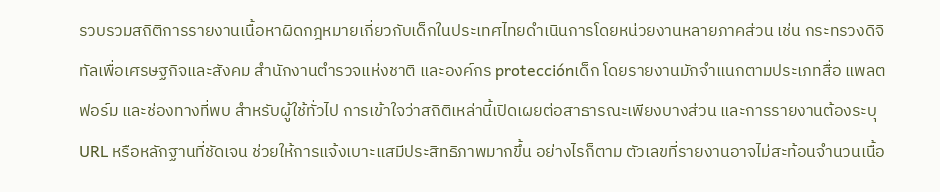รวบรวมสถิติการรายงานเนื้อหาผิดกฎหมายเกี่ยวกับเด็กในประเทศไทยดำเนินการโดยหน่วยงานหลายภาคส่วน เช่น กระทรวงดิจิทัลเพื่อเศรษฐกิจและสังคม สำนักงานตำรวจแห่งชาติ และองค์กร protecciónเด็ก โดยรายงานมักจำแนกตามประเภทสื่อ แพลตฟอร์ม และช่องทางที่พบ สำหรับผู้ใช้ทั่วไป การเข้าใจว่าสถิติเหล่านี้เปิดเผยต่อสาธารณะเพียงบางส่วน และการรายงานต้องระบุ URL หรือหลักฐานที่ชัดเจน ช่วยให้การแจ้งเบาะแสมีประสิทธิภาพมากขึ้น อย่างไรก็ตาม ตัวเลขที่รายงานอาจไม่สะท้อนจำนวนเนื้อ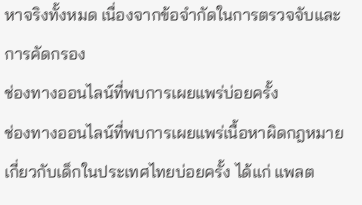หาจริงทั้งหมด เนื่องจากข้อจำกัดในการตรวจจับและการคัดกรอง
ช่องทางออนไลน์ที่พบการเผยแพร่บ่อยครั้ง
ช่องทางออนไลน์ที่พบการเผยแพร่เนื้อหาผิดกฎหมายเกี่ยวกับเด็กในประเทศไทยบ่อยครั้ง ได้แก่ แพลต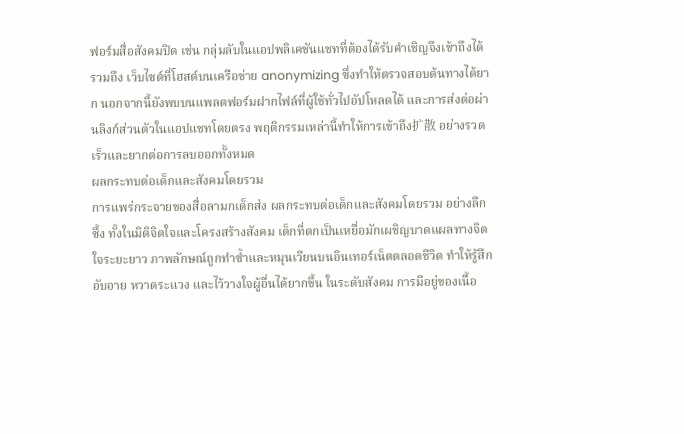ฟอร์มสื่อสังคมปิด เช่น กลุ่มลับในแอปพลิเคชันแชทที่ต้องได้รับคำเชิญจึงเข้าถึงได้ รวมถึง เว็บไซต์ที่โฮสต์บนเครือข่าย anonymizing ซึ่งทำให้ตรวจสอบต้นทางได้ยาก นอกจากนี้ยังพบบนแพลตฟอร์มฝากไฟล์ที่ผู้ใช้ทั่วไปอัปโหลดได้ และการส่งต่อผ่านลิงก์ส่วนตัวในแอปแชทโดยตรง พฤติกรรมเหล่านี้ทำให้การเข้าถึง扩散 อย่างรวดเร็วและยากต่อการลบออกทั้งหมด
ผลกระทบต่อเด็กและสังคมโดยรวม
การแพร่กระจายของสื่อลามกเด็กส่ง ผลกระทบต่อเด็กและสังคมโดยรวม อย่างลึกซึ้ง ทั้งในมิติจิตใจและโครงสร้างสังคม เด็กที่ตกเป็นเหยื่อมักเผชิญบาดแผลทางจิตใจระยะยาว ภาพลักษณ์ถูกทำซ้ำและหมุนเวียนบนอินเทอร์เน็ตตลอดชีวิต ทำให้รู้สึกอับอาย หวาดระแวง และไว้วางใจผู้อื่นได้ยากขึ้น ในระดับสังคม การมีอยู่ของเนื้อ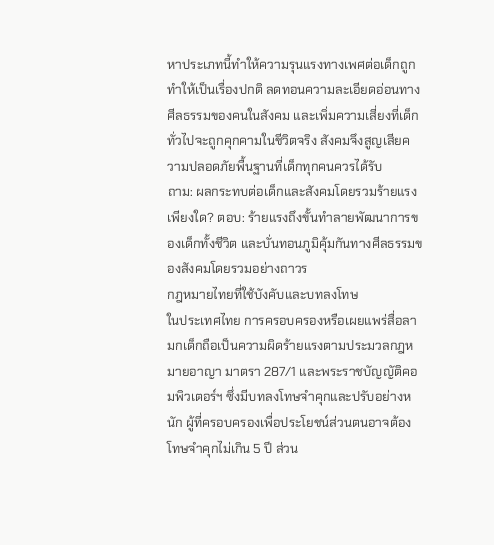หาประเภทนี้ทำให้ความรุนแรงทางเพศต่อเด็กถูกทำให้เป็นเรื่องปกติ ลดทอนความละเอียดอ่อนทางศีลธรรมของคนในสังคม และเพิ่มความเสี่ยงที่เด็กทั่วไปจะถูกคุกคามในชีวิตจริง สังคมจึงสูญเสียความปลอดภัยพื้นฐานที่เด็กทุกคนควรได้รับ
ถาม: ผลกระทบต่อเด็กและสังคมโดยรวมร้ายแรงเพียงใด? ตอบ: ร้ายแรงถึงขั้นทำลายพัฒนาการของเด็กทั้งชีวิต และบั่นทอนภูมิคุ้มกันทางศีลธรรมของสังคมโดยรวมอย่างถาวร
กฎหมายไทยที่ใช้บังคับและบทลงโทษ
ในประเทศไทย การครอบครองหรือเผยแพร่สื่อลามกเด็กถือเป็นความผิดร้ายแรงตามประมวลกฎหมายอาญา มาตรา 287/1 และพระราชบัญญัติคอมพิวเตอร์ฯ ซึ่งมีบทลงโทษจำคุกและปรับอย่างหนัก ผู้ที่ครอบครองเพื่อประโยชน์ส่วนตนอาจต้องโทษจำคุกไม่เกิน 5 ปี ส่วน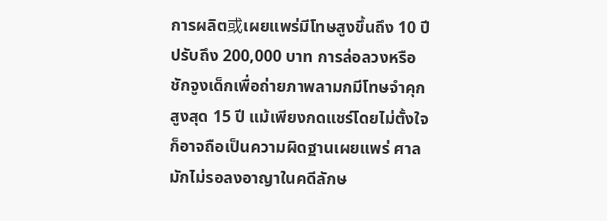การผลิต或เผยแพร่มีโทษสูงขึ้นถึง 10 ปี ปรับถึง 200,000 บาท การล่อลวงหรือชักจูงเด็กเพื่อถ่ายภาพลามกมีโทษจำคุกสูงสุด 15 ปี แม้เพียงกดแชร์โดยไม่ตั้งใจก็อาจถือเป็นความผิดฐานเผยแพร่ ศาลมักไม่รอลงอาญาในคดีลักษ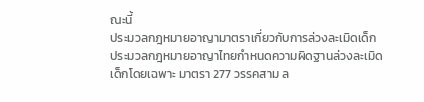ณะนี้
ประมวลกฎหมายอาญามาตราเกี่ยวกับการล่วงละเมิดเด็ก
ประมวลกฎหมายอาญาไทยกำหนดความผิดฐานล่วงละเมิดเด็กโดยเฉพาะ มาตรา 277 วรรคสาม ล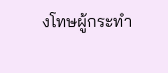งโทษผู้กระทำ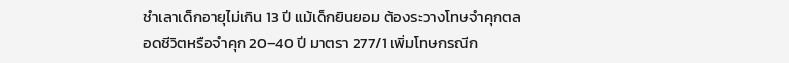ชำเลาเด็กอายุไม่เกิน 13 ปี แม้เด็กยินยอม ต้องระวางโทษจำคุกตลอดชีวิตหรือจำคุก 20–40 ปี มาตรา 277/1 เพิ่มโทษกรณีก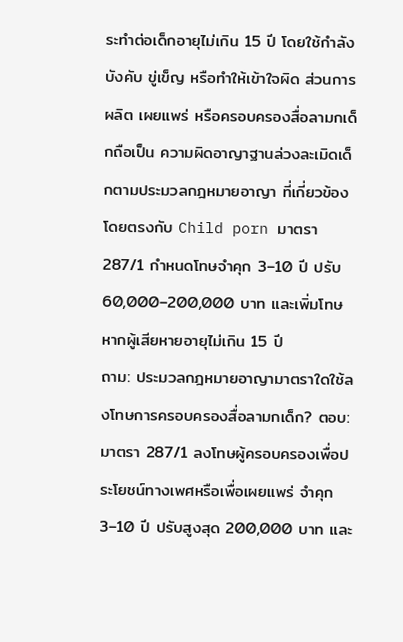ระทำต่อเด็กอายุไม่เกิน 15 ปี โดยใช้กำลังบังคับ ขู่เข็ญ หรือทำให้เข้าใจผิด ส่วนการผลิต เผยแพร่ หรือครอบครองสื่อลามกเด็กถือเป็น ความผิดอาญาฐานล่วงละเมิดเด็กตามประมวลกฎหมายอาญา ที่เกี่ยวข้องโดยตรงกับ Child porn มาตรา 287/1 กำหนดโทษจำคุก 3–10 ปี ปรับ 60,000–200,000 บาท และเพิ่มโทษหากผู้เสียหายอายุไม่เกิน 15 ปี
ถาม: ประมวลกฎหมายอาญามาตราใดใช้ลงโทษการครอบครองสื่อลามกเด็ก? ตอบ: มาตรา 287/1 ลงโทษผู้ครอบครองเพื่อประโยชน์ทางเพศหรือเพื่อเผยแพร่ จำคุก 3–10 ปี ปรับสูงสุด 200,000 บาท และ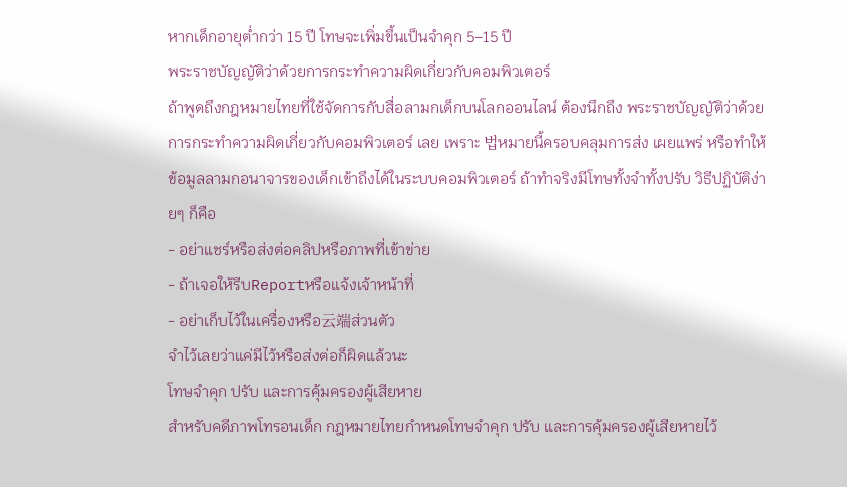หากเด็กอายุต่ำกว่า 15 ปี โทษจะเพิ่มขึ้นเป็นจำคุก 5–15 ปี
พระราชบัญญัติว่าด้วยการกระทำความผิดเกี่ยวกับคอมพิวเตอร์
ถ้าพูดถึงกฎหมายไทยที่ใช้จัดการกับสื่อลามกเด็กบนโลกออนไลน์ ต้องนึกถึง พระราชบัญญัติว่าด้วยการกระทำความผิดเกี่ยวกับคอมพิวเตอร์ เลย เพราะ 법หมายนี้ครอบคลุมการส่ง เผยแพร่ หรือทำให้ข้อมูลลามกอนาจารของเด็กเข้าถึงได้ในระบบคอมพิวเตอร์ ถ้าทำจริงมีโทษทั้งจำทั้งปรับ วิธีปฏิบัติง่ายๆ ก็คือ
- อย่าแชร์หรือส่งต่อคลิปหรือภาพที่เข้าข่าย
- ถ้าเจอให้รีบReportหรือแจ้งเจ้าหน้าที่
- อย่าเก็บไว้ในเครื่องหรือ云端ส่วนตัว
จำไว้เลยว่าแค่มีไว้หรือส่งต่อก็ผิดแล้วนะ
โทษจำคุก ปรับ และการคุ้มครองผู้เสียหาย
สำหรับคดีภาพโทรอนเด็ก กฎหมายไทยกำหนดโทษจำคุก ปรับ และการคุ้มครองผู้เสียหายไว้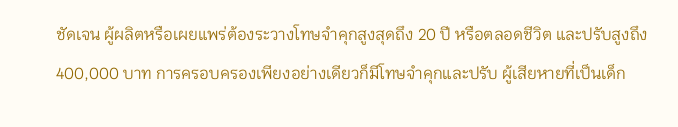ชัดเจน ผู้ผลิตหรือเผยแพร่ต้องระวางโทษจำคุกสูงสุดถึง 20 ปี หรือตลอดชีวิต และปรับสูงถึง 400,000 บาท การครอบครองเพียงอย่างเดียวก็มีโทษจำคุกและปรับ ผู้เสียหายที่เป็นเด็ก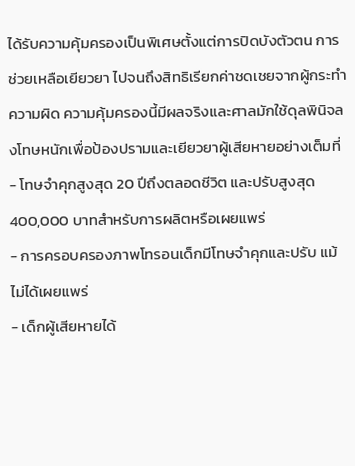ได้รับความคุ้มครองเป็นพิเศษตั้งแต่การปิดบังตัวตน การช่วยเหลือเยียวยา ไปจนถึงสิทธิเรียกค่าชดเชยจากผู้กระทำความผิด ความคุ้มครองนี้มีผลจริงและศาลมักใช้ดุลพินิจลงโทษหนักเพื่อป้องปรามและเยียวยาผู้เสียหายอย่างเต็มที่
- โทษจำคุกสูงสุด 20 ปีถึงตลอดชีวิต และปรับสูงสุด 400,000 บาทสำหรับการผลิตหรือเผยแพร่
- การครอบครองภาพโทรอนเด็กมีโทษจำคุกและปรับ แม้ไม่ได้เผยแพร่
- เด็กผู้เสียหายได้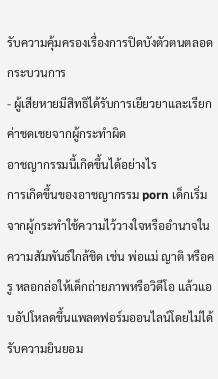รับความคุ้มครองเรื่องการปิดบังตัวตนตลอดกระบวนการ
- ผู้เสียหายมีสิทธิได้รับการเยียวยาและเรียกค่าชดเชยจากผู้กระทำผิด
อาชญากรรมนี้เกิดขึ้นได้อย่างไร
การเกิดขึ้นของอาชญากรรม porn เด็กเริ่มจากผู้กระทำใช้ความไว้วางใจหรืออำนาจในความสัมพันธ์ใกล้ชิด เช่น พ่อแม่ ญาติ หรือครู หลอกล่อให้เด็กถ่ายภาพหรือวิดีโอ แล้วแอบอัปโหลดขึ้นแพลตฟอร์มออนไลน์โดยไม่ได้รับความยินยอม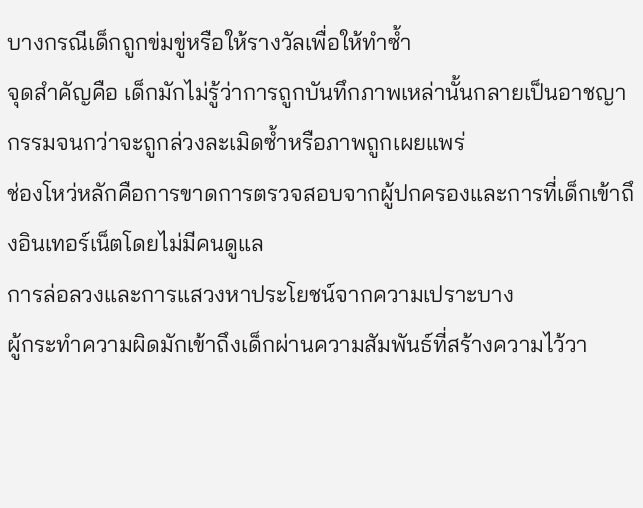บางกรณีเด็กถูกข่มขู่หรือให้รางวัลเพื่อให้ทำซ้ำ
จุดสำคัญคือ เด็กมักไม่รู้ว่าการถูกบันทึกภาพเหล่านั้นกลายเป็นอาชญากรรมจนกว่าจะถูกล่วงละเมิดซ้ำหรือภาพถูกเผยแพร่
ช่องโหว่หลักคือการขาดการตรวจสอบจากผู้ปกครองและการที่เด็กเข้าถึงอินเทอร์เน็ตโดยไม่มีคนดูแล
การล่อลวงและการแสวงหาประโยชน์จากความเปราะบาง
ผู้กระทำความผิดมักเข้าถึงเด็กผ่านความสัมพันธ์ที่สร้างความไว้วา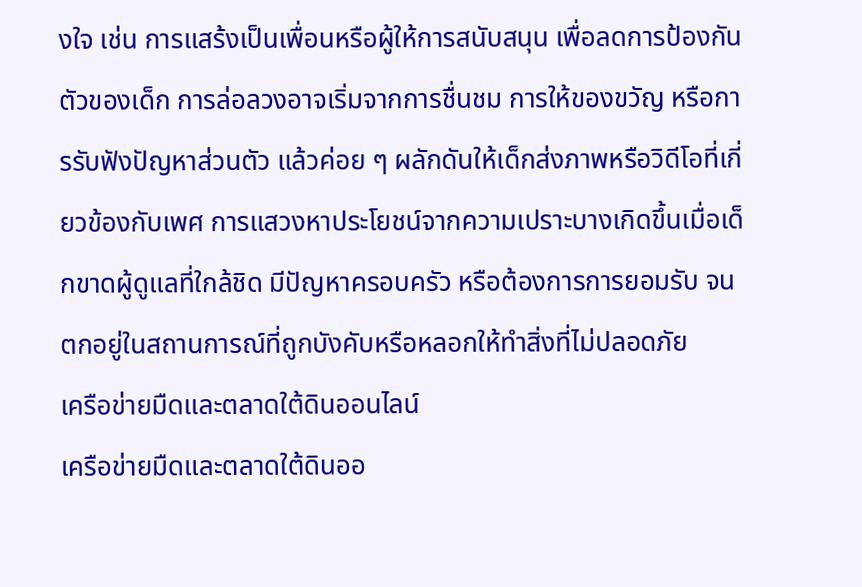งใจ เช่น การแสร้งเป็นเพื่อนหรือผู้ให้การสนับสนุน เพื่อลดการป้องกันตัวของเด็ก การล่อลวงอาจเริ่มจากการชื่นชม การให้ของขวัญ หรือการรับฟังปัญหาส่วนตัว แล้วค่อย ๆ ผลักดันให้เด็กส่งภาพหรือวิดีโอที่เกี่ยวข้องกับเพศ การแสวงหาประโยชน์จากความเปราะบางเกิดขึ้นเมื่อเด็กขาดผู้ดูแลที่ใกล้ชิด มีปัญหาครอบครัว หรือต้องการการยอมรับ จนตกอยู่ในสถานการณ์ที่ถูกบังคับหรือหลอกให้ทำสิ่งที่ไม่ปลอดภัย
เครือข่ายมืดและตลาดใต้ดินออนไลน์
เครือข่ายมืดและตลาดใต้ดินออ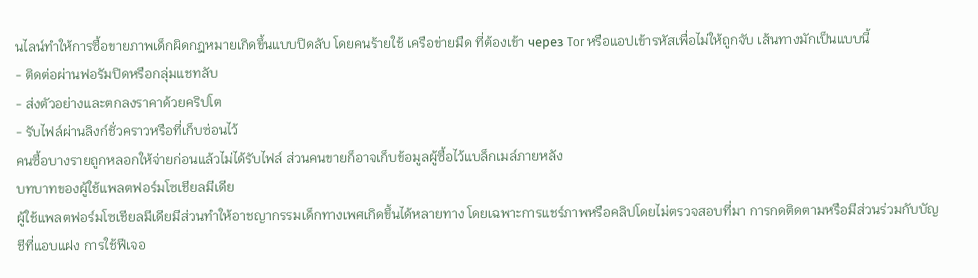นไลน์ทำให้การซื้อขายภาพเด็กผิดกฎหมายเกิดขึ้นแบบปิดลับ โดยคนร้ายใช้ เครือข่ายมืด ที่ต้องเข้า через Tor หรือแอปเข้ารหัสเพื่อไม่ให้ถูกจับ เส้นทางมักเป็นแบบนี้
- ติดต่อผ่านฟอรัมปิดหรือกลุ่มแชทลับ
- ส่งตัวอย่างและตกลงราคาด้วยคริปโต
- รับไฟล์ผ่านลิงก์ชั่วคราวหรือที่เก็บซ่อนไว้
คนซื้อบางรายถูกหลอกให้จ่ายก่อนแล้วไม่ได้รับไฟล์ ส่วนคนขายก็อาจเก็บข้อมูลผู้ซื้อไว้แบล็กเมล์ภายหลัง
บทบาทของผู้ใช้แพลตฟอร์มโซเชียลมีเดีย
ผู้ใช้แพลตฟอร์มโซเชียลมีเดียมีส่วนทำให้อาชญากรรมเด็กทางเพศเกิดขึ้นได้หลายทาง โดยเฉพาะการแชร์ภาพหรือคลิปโดยไม่ตรวจสอบที่มา การกดติดตามหรือมีส่วนร่วมกับบัญชีที่แอบแฝง การใช้ฟีเจอ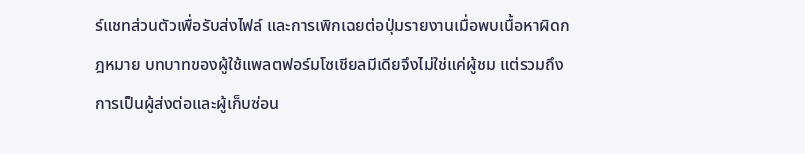ร์แชทส่วนตัวเพื่อรับส่งไฟล์ และการเพิกเฉยต่อปุ่มรายงานเมื่อพบเนื้อหาผิดกฎหมาย บทบาทของผู้ใช้แพลตฟอร์มโซเชียลมีเดียจึงไม่ใช่แค่ผู้ชม แต่รวมถึงการเป็นผู้ส่งต่อและผู้เก็บซ่อน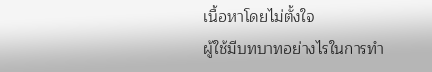เนื้อหาโดยไม่ตั้งใจ
ผู้ใช้มีบทบาทอย่างไรในการทำ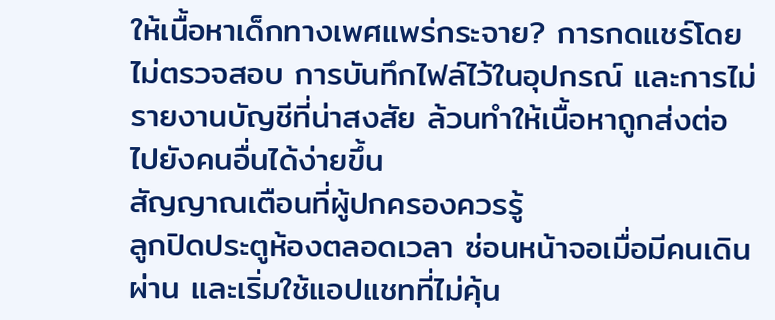ให้เนื้อหาเด็กทางเพศแพร่กระจาย? การกดแชร์โดยไม่ตรวจสอบ การบันทึกไฟล์ไว้ในอุปกรณ์ และการไม่รายงานบัญชีที่น่าสงสัย ล้วนทำให้เนื้อหาถูกส่งต่อไปยังคนอื่นได้ง่ายขึ้น
สัญญาณเตือนที่ผู้ปกครองควรรู้
ลูกปิดประตูห้องตลอดเวลา ซ่อนหน้าจอเมื่อมีคนเดินผ่าน และเริ่มใช้แอปแชทที่ไม่คุ้น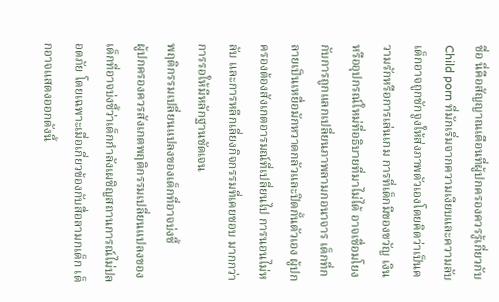ชื่อ นี่คือสัญญาณเตือนที่ผู้ปกครองควรรู้เกี่ยวกับChild porn ที่มักเริ่มจากความเงียบและความลับ เด็กอาจถูกชักจูงให้ส่งภาพตัวเองโดยคิดว่าเป็นความรักหรือการเล่นเกม การที่เด็กมีของขวัญ เงิน หรืออุปกรณ์ใหม่ที่อธิบายที่มาไม่ได้ อาจเชื่อมโยงกับการถูกแลกเปลี่ยนภาพลามกอนาจาร เด็กที่กลายเป็นเหยื่อมักหวาดกลัวและปิดกั้นตัวเอง ผู้ปกครองต้องสังเกตอารมณ์ที่เปลี่ยนไป การนอนไม่หลับ และการหลีกเลี่ยงกิจกรรมที่เคยชอบ มากกว่าการรอให้มีหลักฐานชัดเจน
พฤติกรรมเปลี่ยนแปลงของเด็กที่อาจบ่งชี้
ผู้ปกครองควรสังเกตพฤติกรรมเปลี่ยนแปลงของเด็กที่อาจบ่งชี้ว่าเด็กกำลังเผชิญสถานการณ์ไม่ปลอดภัย โดยเฉพาะเมื่อเกี่ยวข้องกับสื่อลามกเด็ก เด็กอาจแสดงออกดังนี้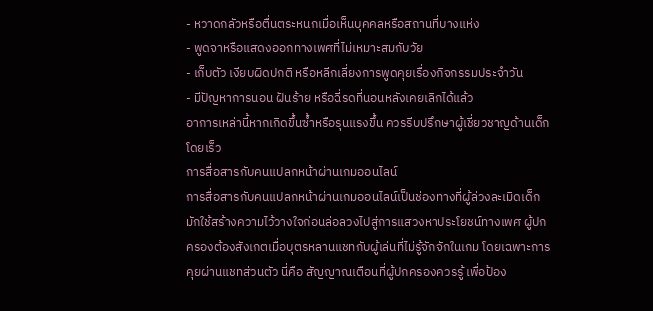- หวาดกลัวหรือตื่นตระหนกเมื่อเห็นบุคคลหรือสถานที่บางแห่ง
- พูดจาหรือแสดงออกทางเพศที่ไม่เหมาะสมกับวัย
- เก็บตัว เงียบผิดปกติ หรือหลีกเลี่ยงการพูดคุยเรื่องกิจกรรมประจำวัน
- มีปัญหาการนอน ฝันร้าย หรือฉี่รดที่นอนหลังเคยเลิกได้แล้ว
อาการเหล่านี้หากเกิดขึ้นซ้ำหรือรุนแรงขึ้น ควรรีบปรึกษาผู้เชี่ยวชาญด้านเด็กโดยเร็ว
การสื่อสารกับคนแปลกหน้าผ่านเกมออนไลน์
การสื่อสารกับคนแปลกหน้าผ่านเกมออนไลน์เป็นช่องทางที่ผู้ล่วงละเมิดเด็กมักใช้สร้างความไว้วางใจก่อนล่อลวงไปสู่การแสวงหาประโยชน์ทางเพศ ผู้ปกครองต้องสังเกตเมื่อบุตรหลานแชทกับผู้เล่นที่ไม่รู้จักจักในเกม โดยเฉพาะการคุยผ่านแชทส่วนตัว นี่คือ สัญญาณเตือนที่ผู้ปกครองควรรู้ เพื่อป้อง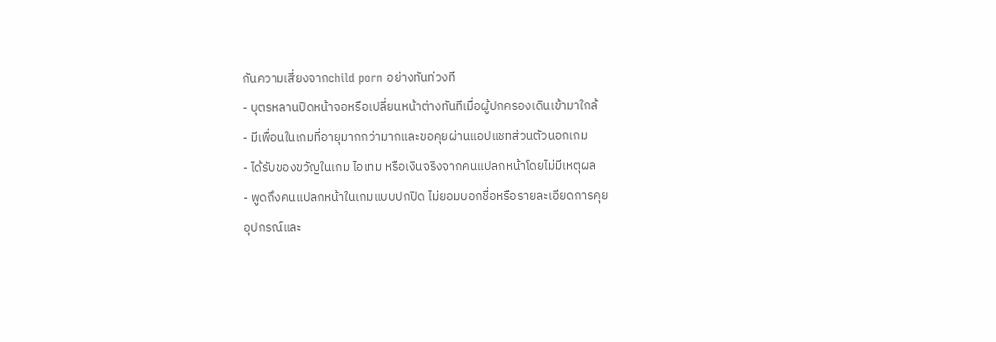กันความเสี่ยงจากchild porn อย่างทันท่วงที
- บุตรหลานปิดหน้าจอหรือเปลี่ยนหน้าต่างทันทีเมื่อผู้ปกครองเดินเข้ามาใกล้
- มีเพื่อนในเกมที่อายุมากกว่ามากและขอคุยผ่านแอปแชทส่วนตัวนอกเกม
- ได้รับของขวัญในเกม ไอเทม หรือเงินจริงจากคนแปลกหน้าโดยไม่มีเหตุผล
- พูดถึงคนแปลกหน้าในเกมแบบปกปิด ไม่ยอมบอกชื่อหรือรายละเอียดการคุย
อุปกรณ์และ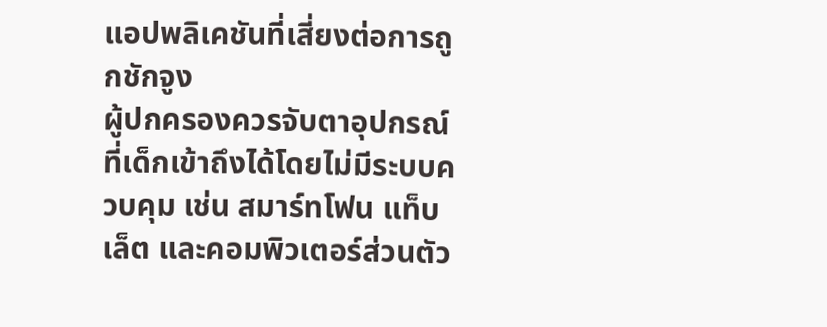แอปพลิเคชันที่เสี่ยงต่อการถูกชักจูง
ผู้ปกครองควรจับตาอุปกรณ์ที่เด็กเข้าถึงได้โดยไม่มีระบบควบคุม เช่น สมาร์ทโฟน แท็บเล็ต และคอมพิวเตอร์ส่วนตัว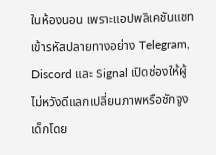ในห้องนอน เพราะแอปพลิเคชันแชทเข้ารหัสปลายทางอย่าง Telegram, Discord และ Signal เปิดช่องให้ผู้ไม่หวังดีแลกเปลี่ยนภาพหรือชักจูงเด็กโดย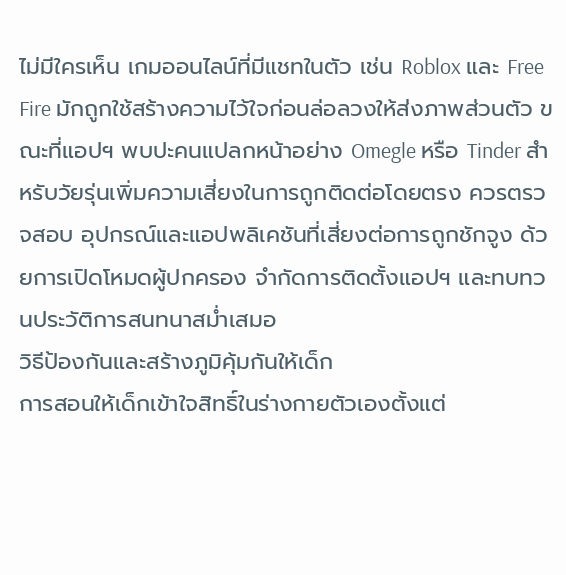ไม่มีใครเห็น เกมออนไลน์ที่มีแชทในตัว เช่น Roblox และ Free Fire มักถูกใช้สร้างความไว้ใจก่อนล่อลวงให้ส่งภาพส่วนตัว ขณะที่แอปฯ พบปะคนแปลกหน้าอย่าง Omegle หรือ Tinder สำหรับวัยรุ่นเพิ่มความเสี่ยงในการถูกติดต่อโดยตรง ควรตรวจสอบ อุปกรณ์และแอปพลิเคชันที่เสี่ยงต่อการถูกชักจูง ด้วยการเปิดโหมดผู้ปกครอง จำกัดการติดตั้งแอปฯ และทบทวนประวัติการสนทนาสม่ำเสมอ
วิธีป้องกันและสร้างภูมิคุ้มกันให้เด็ก
การสอนให้เด็กเข้าใจสิทธิ์ในร่างกายตัวเองตั้งแต่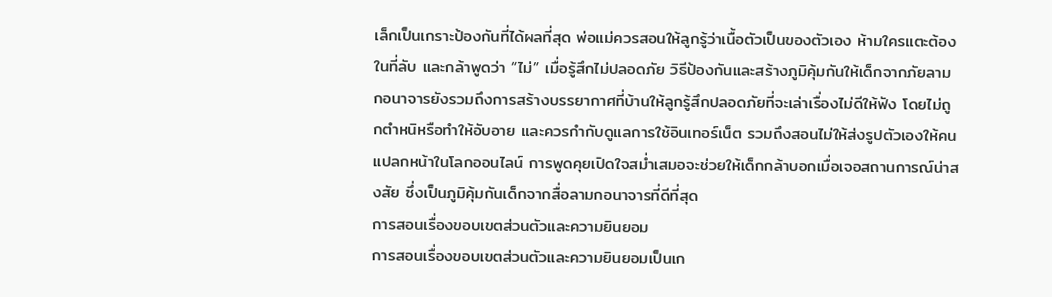เล็กเป็นเกราะป้องกันที่ได้ผลที่สุด พ่อแม่ควรสอนให้ลูกรู้ว่าเนื้อตัวเป็นของตัวเอง ห้ามใครแตะต้องในที่ลับ และกล้าพูดว่า “ไม่” เมื่อรู้สึกไม่ปลอดภัย วิธีป้องกันและสร้างภูมิคุ้มกันให้เด็กจากภัยลามกอนาจารยังรวมถึงการสร้างบรรยากาศที่บ้านให้ลูกรู้สึกปลอดภัยที่จะเล่าเรื่องไม่ดีให้ฟัง โดยไม่ถูกตำหนิหรือทำให้อับอาย และควรกำกับดูแลการใช้อินเทอร์เน็ต รวมถึงสอนไม่ให้ส่งรูปตัวเองให้คนแปลกหน้าในโลกออนไลน์ การพูดคุยเปิดใจสม่ำเสมอจะช่วยให้เด็กกล้าบอกเมื่อเจอสถานการณ์น่าสงสัย ซึ่งเป็นภูมิคุ้มกันเด็กจากสื่อลามกอนาจารที่ดีที่สุด
การสอนเรื่องขอบเขตส่วนตัวและความยินยอม
การสอนเรื่องขอบเขตส่วนตัวและความยินยอมเป็นเก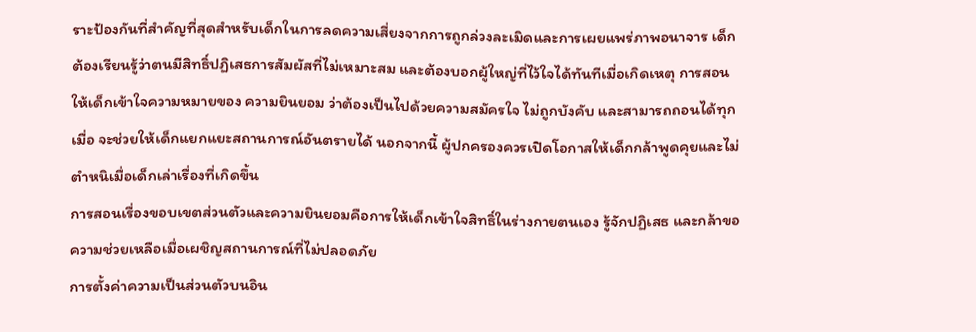ราะป้องกันที่สำคัญที่สุดสำหรับเด็กในการลดความเสี่ยงจากการถูกล่วงละเมิดและการเผยแพร่ภาพอนาจาร เด็กต้องเรียนรู้ว่าตนมีสิทธิ์ปฏิเสธการสัมผัสที่ไม่เหมาะสม และต้องบอกผู้ใหญ่ที่ไว้ใจได้ทันทีเมื่อเกิดเหตุ การสอนให้เด็กเข้าใจความหมายของ ความยินยอม ว่าต้องเป็นไปด้วยความสมัครใจ ไม่ถูกบังคับ และสามารถถอนได้ทุกเมื่อ จะช่วยให้เด็กแยกแยะสถานการณ์อันตรายได้ นอกจากนี้ ผู้ปกครองควรเปิดโอกาสให้เด็กกล้าพูดคุยและไม่ตำหนิเมื่อเด็กเล่าเรื่องที่เกิดขึ้น
การสอนเรื่องขอบเขตส่วนตัวและความยินยอมคือการให้เด็กเข้าใจสิทธิ์ในร่างกายตนเอง รู้จักปฏิเสธ และกล้าขอความช่วยเหลือเมื่อเผชิญสถานการณ์ที่ไม่ปลอดภัย
การตั้งค่าความเป็นส่วนตัวบนอิน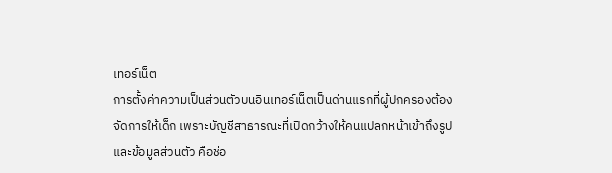เทอร์เน็ต
การตั้งค่าความเป็นส่วนตัวบนอินเทอร์เน็ตเป็นด่านแรกที่ผู้ปกครองต้องจัดการให้เด็ก เพราะบัญชีสาธารณะที่เปิดกว้างให้คนแปลกหน้าเข้าถึงรูปและข้อมูลส่วนตัว คือช่อ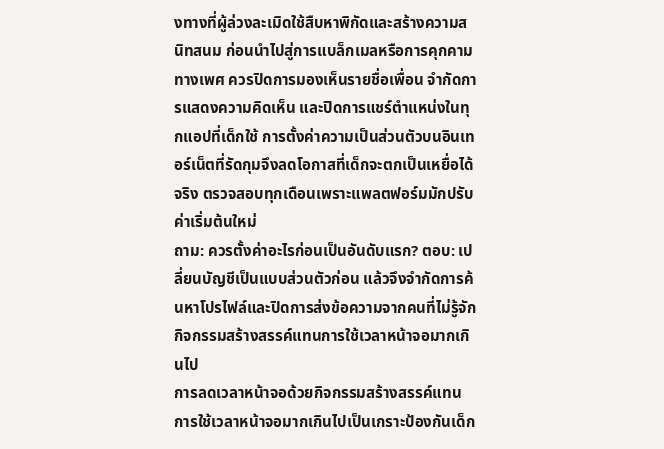งทางที่ผู้ล่วงละเมิดใช้สืบหาพิกัดและสร้างความสนิทสนม ก่อนนำไปสู่การแบล็กเมลหรือการคุกคามทางเพศ ควรปิดการมองเห็นรายชื่อเพื่อน จำกัดการแสดงความคิดเห็น และปิดการแชร์ตำแหน่งในทุกแอปที่เด็กใช้ การตั้งค่าความเป็นส่วนตัวบนอินเทอร์เน็ตที่รัดกุมจึงลดโอกาสที่เด็กจะตกเป็นเหยื่อได้จริง ตรวจสอบทุกเดือนเพราะแพลตฟอร์มมักปรับค่าเริ่มต้นใหม่
ถาม: ควรตั้งค่าอะไรก่อนเป็นอันดับแรก? ตอบ: เปลี่ยนบัญชีเป็นแบบส่วนตัวก่อน แล้วจึงจำกัดการค้นหาโปรไฟล์และปิดการส่งข้อความจากคนที่ไม่รู้จัก
กิจกรรมสร้างสรรค์แทนการใช้เวลาหน้าจอมากเกินไป
การลดเวลาหน้าจอด้วยกิจกรรมสร้างสรรค์แทนการใช้เวลาหน้าจอมากเกินไปเป็นเกราะป้องกันเด็ก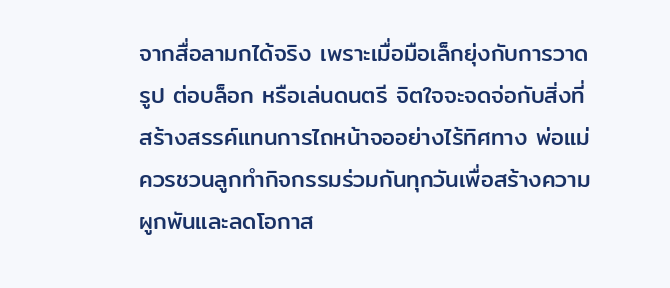จากสื่อลามกได้จริง เพราะเมื่อมือเล็กยุ่งกับการวาดรูป ต่อบล็อก หรือเล่นดนตรี จิตใจจะจดจ่อกับสิ่งที่สร้างสรรค์แทนการไถหน้าจออย่างไร้ทิศทาง พ่อแม่ควรชวนลูกทำกิจกรรมร่วมกันทุกวันเพื่อสร้างความผูกพันและลดโอกาส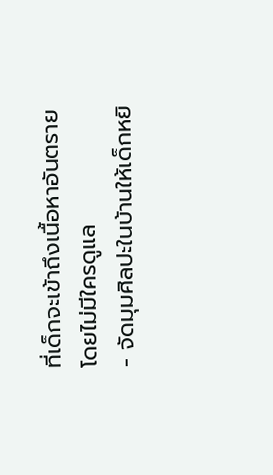ที่เด็กจะเข้าถึงเนื้อหาอันตรายโดยไม่มีใครดูแล
- จัดมุมศิลปะในบ้านให้เด็กหยิ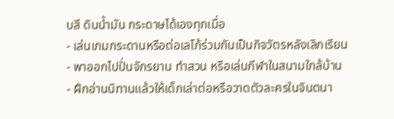บสี ดินน้ำมัน กระดาษได้เองทุกเมื่อ
- เล่นเกมกระดานหรือต่อเลโก้ร่วมกันเป็นกิจวัตรหลังเลิกเรียน
- พาออกไปปั่นจักรยาน ทำสวน หรือเล่นกีฬาในสนามใกล้บ้าน
- ฝึกอ่านนิทานแล้วให้เด็กเล่าต่อหรือวาดตัวละครในจินตนา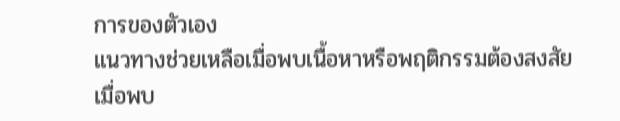การของตัวเอง
แนวทางช่วยเหลือเมื่อพบเนื้อหาหรือพฤติกรรมต้องสงสัย
เมื่อพบ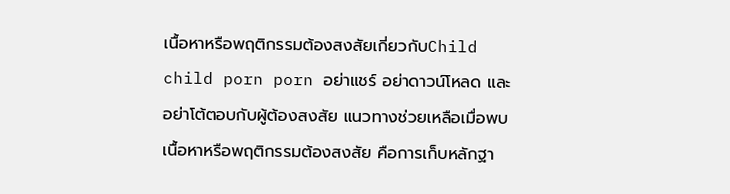เนื้อหาหรือพฤติกรรมต้องสงสัยเกี่ยวกับChild child porn porn อย่าแชร์ อย่าดาวน์โหลด และอย่าโต้ตอบกับผู้ต้องสงสัย แนวทางช่วยเหลือเมื่อพบเนื้อหาหรือพฤติกรรมต้องสงสัย คือการเก็บหลักฐา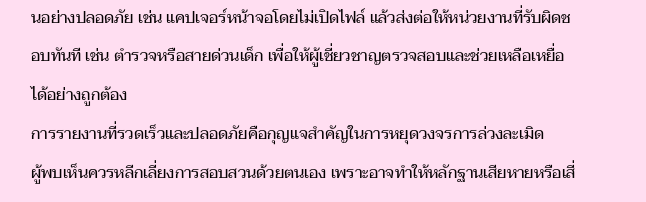นอย่างปลอดภัย เช่น แคปเจอร์หน้าจอโดยไม่เปิดไฟล์ แล้วส่งต่อให้หน่วยงานที่รับผิดชอบทันที เช่น ตำรวจหรือสายด่วนเด็ก เพื่อให้ผู้เชี่ยวชาญตรวจสอบและช่วยเหลือเหยื่อได้อย่างถูกต้อง
การรายงานที่รวดเร็วและปลอดภัยคือกุญแจสำคัญในการหยุดวงจรการล่วงละเมิด
ผู้พบเห็นควรหลีกเลี่ยงการสอบสวนด้วยตนเอง เพราะอาจทำให้หลักฐานเสียหายหรือเสี่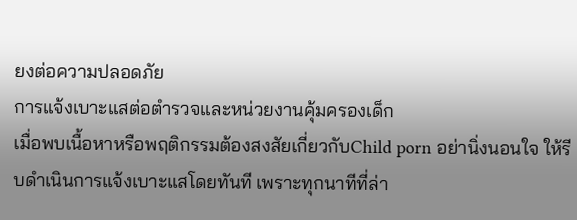ยงต่อความปลอดภัย
การแจ้งเบาะแสต่อตำรวจและหน่วยงานคุ้มครองเด็ก
เมื่อพบเนื้อหาหรือพฤติกรรมต้องสงสัยเกี่ยวกับChild porn อย่านิ่งนอนใจ ให้รีบดำเนินการแจ้งเบาะแสโดยทันที เพราะทุกนาทีที่ล่า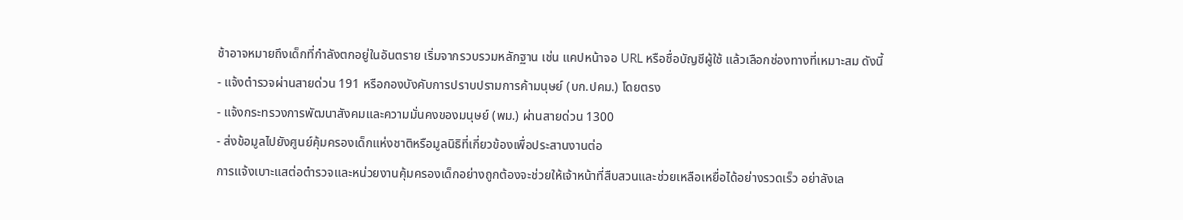ช้าอาจหมายถึงเด็กที่กำลังตกอยู่ในอันตราย เริ่มจากรวบรวมหลักฐาน เช่น แคปหน้าจอ URL หรือชื่อบัญชีผู้ใช้ แล้วเลือกช่องทางที่เหมาะสม ดังนี้
- แจ้งตำรวจผ่านสายด่วน 191 หรือกองบังคับการปราบปรามการค้ามนุษย์ (บก.ปคม.) โดยตรง
- แจ้งกระทรวงการพัฒนาสังคมและความมั่นคงของมนุษย์ (พม.) ผ่านสายด่วน 1300
- ส่งข้อมูลไปยังศูนย์คุ้มครองเด็กแห่งชาติหรือมูลนิธิที่เกี่ยวข้องเพื่อประสานงานต่อ
การแจ้งเบาะแสต่อตำรวจและหน่วยงานคุ้มครองเด็กอย่างถูกต้องจะช่วยให้เจ้าหน้าที่สืบสวนและช่วยเหลือเหยื่อได้อย่างรวดเร็ว อย่าลังเล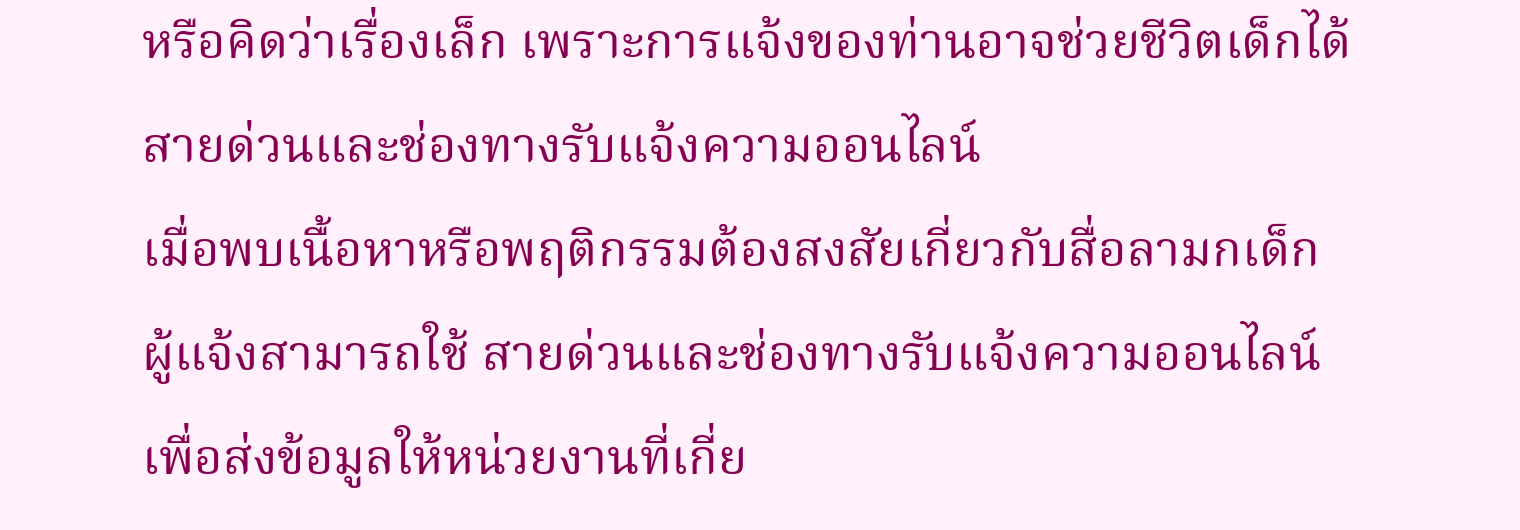หรือคิดว่าเรื่องเล็ก เพราะการแจ้งของท่านอาจช่วยชีวิตเด็กได้
สายด่วนและช่องทางรับแจ้งความออนไลน์
เมื่อพบเนื้อหาหรือพฤติกรรมต้องสงสัยเกี่ยวกับสื่อลามกเด็ก ผู้แจ้งสามารถใช้ สายด่วนและช่องทางรับแจ้งความออนไลน์ เพื่อส่งข้อมูลให้หน่วยงานที่เกี่ย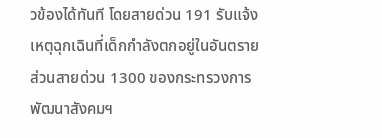วข้องได้ทันที โดยสายด่วน 191 รับแจ้งเหตุฉุกเฉินที่เด็กกำลังตกอยู่ในอันตราย ส่วนสายด่วน 1300 ของกระทรวงการพัฒนาสังคมฯ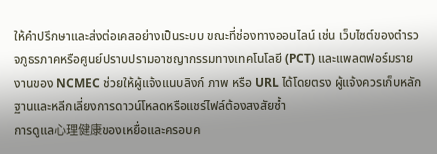ให้คำปรึกษาและส่งต่อเคสอย่างเป็นระบบ ขณะที่ช่องทางออนไลน์ เช่น เว็บไซต์ของตำรวจภูธรภาคหรือศูนย์ปราบปรามอาชญากรรมทางเทคโนโลยี (PCT) และแพลตฟอร์มรายงานของ NCMEC ช่วยให้ผู้แจ้งแนบลิงก์ ภาพ หรือ URL ได้โดยตรง ผู้แจ้งควรเก็บหลักฐานและหลีกเลี่ยงการดาวน์โหลดหรือแชร์ไฟล์ต้องสงสัยซ้ำ
การดูแล心理健康ของเหยื่อและครอบค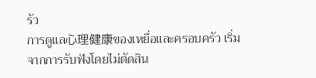รัว
การดูแล心理健康ของเหยื่อและครอบครัว เริ่มจากการรับฟังโดยไม่ตัดสิน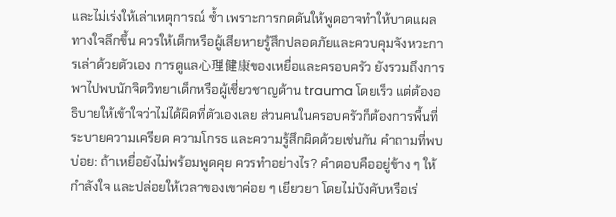และไม่เร่งให้เล่าเหตุการณ์ ซ้ำ เพราะการกดดันให้พูดอาจทำให้บาดแผลทางใจลึกขึ้น ควรให้เด็กหรือผู้เสียหายรู้สึกปลอดภัยและควบคุมจังหวะการเล่าด้วยตัวเอง การดูแล心理健康ของเหยื่อและครอบครัว ยังรวมถึงการพาไปพบนักจิตวิทยาเด็กหรือผู้เชี่ยวชาญด้าน trauma โดยเร็ว แต่ต้องอธิบายให้เข้าใจว่าไม่ได้ผิดที่ตัวเองเลย ส่วนคนในครอบครัวก็ต้องการพื้นที่ระบายความเครียด ความโกรธ และความรู้สึกผิดด้วยเช่นกัน คำถามที่พบบ่อย: ถ้าเหยื่อยังไม่พร้อมพูดคุย ควรทำอย่างไร? คำตอบคืออยู่ข้าง ๆ ให้กำลังใจ และปล่อยให้เวลาของเขาค่อย ๆ เยียวยา โดยไม่บังคับหรือเร่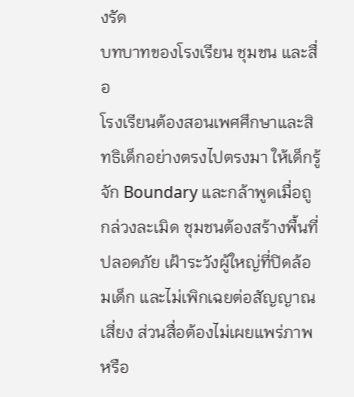งรัด
บทบาทของโรงเรียน ชุมชน และสื่อ
โรงเรียนต้องสอนเพศศึกษาและสิทธิเด็กอย่างตรงไปตรงมา ให้เด็กรู้จัก Boundary และกล้าพูดเมื่อถูกล่วงละเมิด ชุมชนต้องสร้างพื้นที่ปลอดภัย เฝ้าระวังผู้ใหญ่ที่ปิดล้อมเด็ก และไม่เพิกเฉยต่อสัญญาณเสี่ยง ส่วนสื่อต้องไม่เผยแพร่ภาพหรือ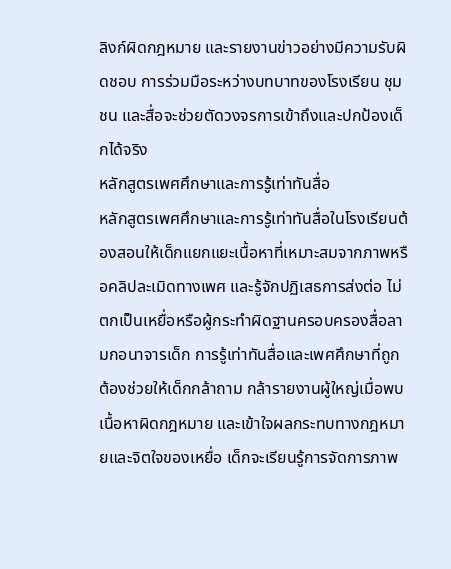ลิงก์ผิดกฎหมาย และรายงานข่าวอย่างมีความรับผิดชอบ การร่วมมือระหว่างบทบาทของโรงเรียน ชุมชน และสื่อจะช่วยตัดวงจรการเข้าถึงและปกป้องเด็กได้จริง
หลักสูตรเพศศึกษาและการรู้เท่าทันสื่อ
หลักสูตรเพศศึกษาและการรู้เท่าทันสื่อในโรงเรียนต้องสอนให้เด็กแยกแยะเนื้อหาที่เหมาะสมจากภาพหรือคลิปละเมิดทางเพศ และรู้จักปฏิเสธการส่งต่อ ไม่ตกเป็นเหยื่อหรือผู้กระทำผิดฐานครอบครองสื่อลามกอนาจารเด็ก การรู้เท่าทันสื่อและเพศศึกษาที่ถูกต้องช่วยให้เด็กกล้าถาม กล้ารายงานผู้ใหญ่เมื่อพบเนื้อหาผิดกฎหมาย และเข้าใจผลกระทบทางกฎหมายและจิตใจของเหยื่อ เด็กจะเรียนรู้การจัดการภาพ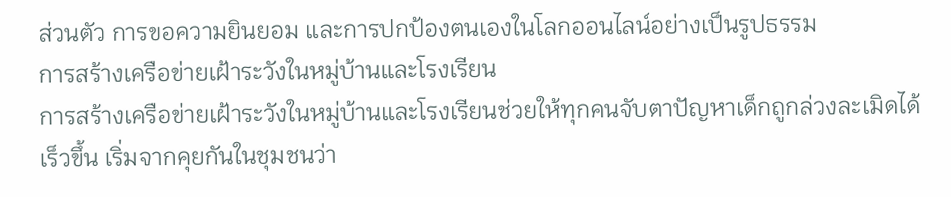ส่วนตัว การขอความยินยอม และการปกป้องตนเองในโลกออนไลน์อย่างเป็นรูปธรรม
การสร้างเครือข่ายเฝ้าระวังในหมู่บ้านและโรงเรียน
การสร้างเครือข่ายเฝ้าระวังในหมู่บ้านและโรงเรียนช่วยให้ทุกคนจับตาปัญหาเด็กถูกล่วงละเมิดได้เร็วขึ้น เริ่มจากคุยกันในชุมชนว่า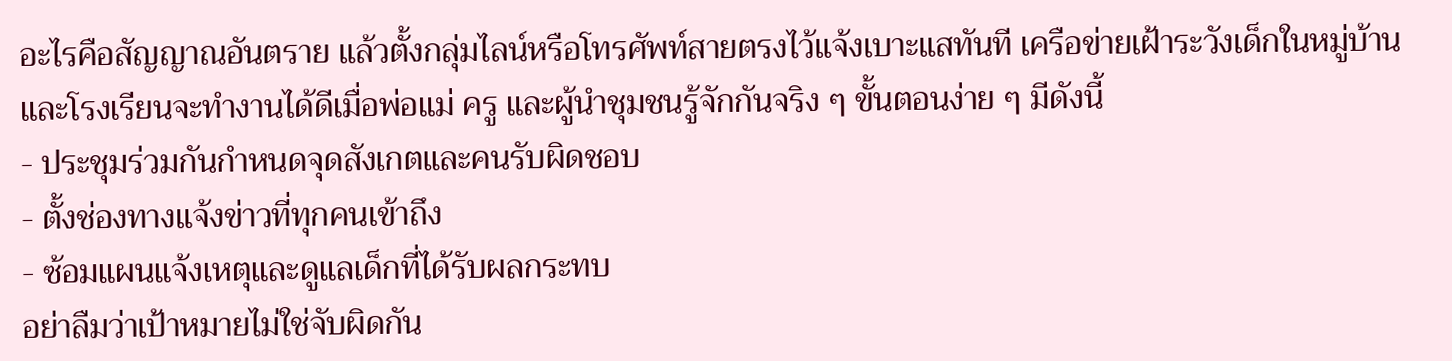อะไรคือสัญญาณอันตราย แล้วตั้งกลุ่มไลน์หรือโทรศัพท์สายตรงไว้แจ้งเบาะแสทันที เครือข่ายเฝ้าระวังเด็กในหมู่บ้านและโรงเรียนจะทำงานได้ดีเมื่อพ่อแม่ ครู และผู้นำชุมชนรู้จักกันจริง ๆ ขั้นตอนง่าย ๆ มีดังนี้
- ประชุมร่วมกันกำหนดจุดสังเกตและคนรับผิดชอบ
- ตั้งช่องทางแจ้งข่าวที่ทุกคนเข้าถึง
- ซ้อมแผนแจ้งเหตุและดูแลเด็กที่ได้รับผลกระทบ
อย่าลืมว่าเป้าหมายไม่ใช่จับผิดกัน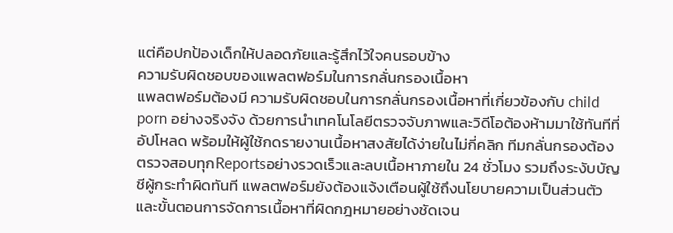แต่คือปกป้องเด็กให้ปลอดภัยและรู้สึกไว้ใจคนรอบข้าง
ความรับผิดชอบของแพลตฟอร์มในการกลั่นกรองเนื้อหา
แพลตฟอร์มต้องมี ความรับผิดชอบในการกลั่นกรองเนื้อหาที่เกี่ยวข้องกับ child porn อย่างจริงจัง ด้วยการนำเทคโนโลยีตรวจจับภาพและวิดีโอต้องห้ามมาใช้ทันทีที่อัปโหลด พร้อมให้ผู้ใช้กดรายงานเนื้อหาสงสัยได้ง่ายในไม่กี่คลิก ทีมกลั่นกรองต้องตรวจสอบทุกReportsอย่างรวดเร็วและลบเนื้อหาภายใน 24 ชั่วโมง รวมถึงระงับบัญชีผู้กระทำผิดทันที แพลตฟอร์มยังต้องแจ้งเตือนผู้ใช้ถึงนโยบายความเป็นส่วนตัวและขั้นตอนการจัดการเนื้อหาที่ผิดกฎหมายอย่างชัดเจน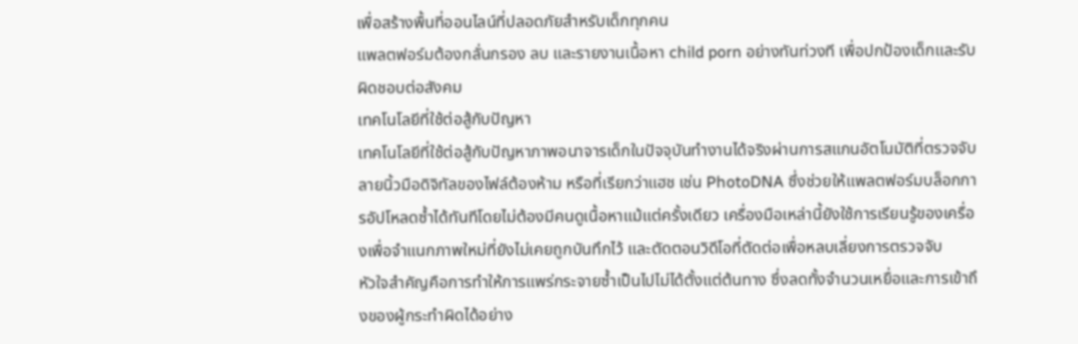เพื่อสร้างพื้นที่ออนไลน์ที่ปลอดภัยสำหรับเด็กทุกคน
แพลตฟอร์มต้องกลั่นกรอง ลบ และรายงานเนื้อหา child porn อย่างทันท่วงที เพื่อปกป้องเด็กและรับผิดชอบต่อสังคม
เทคโนโลยีที่ใช้ต่อสู้กับปัญหา
เทคโนโลยีที่ใช้ต่อสู้กับปัญหาภาพอนาจารเด็กในปัจจุบันทำงานได้จริงผ่านการสแกนอัตโนมัติที่ตรวจจับลายนิ้วมือดิจิทัลของไฟล์ต้องห้าม หรือที่เรียกว่าแฮช เช่น PhotoDNA ซึ่งช่วยให้แพลตฟอร์มบล็อกการอัปโหลดซ้ำได้ทันทีโดยไม่ต้องมีคนดูเนื้อหาแม้แต่ครั้งเดียว เครื่องมือเหล่านี้ยังใช้การเรียนรู้ของเครื่องเพื่อจำแนกภาพใหม่ที่ยังไม่เคยถูกบันทึกไว้ และตัดตอนวิดีโอที่ตัดต่อเพื่อหลบเลี่ยงการตรวจจับ
หัวใจสำคัญคือการทำให้การแพร่กระจายซ้ำเป็นไปไม่ได้ตั้งแต่ต้นทาง ซึ่งลดทั้งจำนวนเหยื่อและการเข้าถึงของผู้กระทำผิดได้อย่าง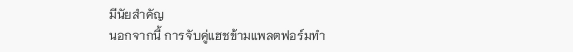มีนัยสำคัญ
นอกจากนี้ การจับคู่แฮชข้ามแพลตฟอร์มทำ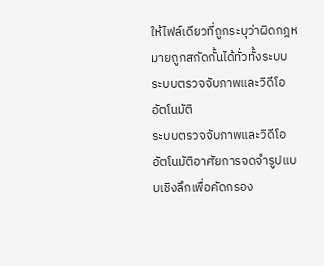ให้ไฟล์เดียวที่ถูกระบุว่าผิดกฎหมายถูกสกัดกั้นได้ทั่วทั้งระบบ
ระบบตรวจจับภาพและวิดีโออัตโนมัติ
ระบบตรวจจับภาพและวิดีโออัตโนมัติอาศัยการจดจำรูปแบบเชิงลึกเพื่อคัดกรอง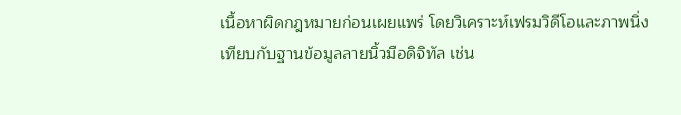เนื้อหาผิดกฎหมายก่อนเผยแพร่ โดยวิเคราะห์เฟรมวิดีโอและภาพนิ่งเทียบกับฐานข้อมูลลายนิ้วมือดิจิทัล เช่น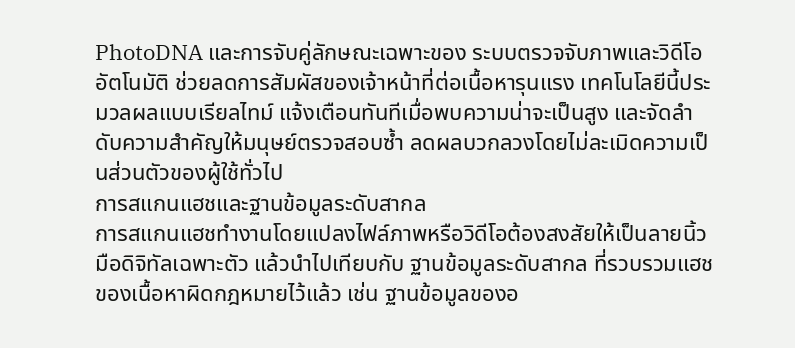PhotoDNA และการจับคู่ลักษณะเฉพาะของ ระบบตรวจจับภาพและวิดีโออัตโนมัติ ช่วยลดการสัมผัสของเจ้าหน้าที่ต่อเนื้อหารุนแรง เทคโนโลยีนี้ประมวลผลแบบเรียลไทม์ แจ้งเตือนทันทีเมื่อพบความน่าจะเป็นสูง และจัดลำดับความสำคัญให้มนุษย์ตรวจสอบซ้ำ ลดผลบวกลวงโดยไม่ละเมิดความเป็นส่วนตัวของผู้ใช้ทั่วไป
การสแกนแฮชและฐานข้อมูลระดับสากล
การสแกนแฮชทำงานโดยแปลงไฟล์ภาพหรือวิดีโอต้องสงสัยให้เป็นลายนิ้วมือดิจิทัลเฉพาะตัว แล้วนำไปเทียบกับ ฐานข้อมูลระดับสากล ที่รวบรวมแฮชของเนื้อหาผิดกฎหมายไว้แล้ว เช่น ฐานข้อมูลของอ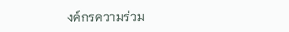งค์กรความร่วม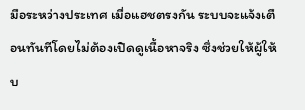มือระหว่างประเทศ เมื่อแฮชตรงกัน ระบบจะแจ้งเตือนทันทีโดยไม่ต้องเปิดดูเนื้อหาจริง ซึ่งช่วยให้ผู้ให้บ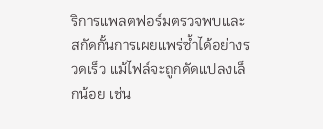ริการแพลตฟอร์มตรวจพบและสกัดกั้นการเผยแพร่ซ้ำได้อย่างรวดเร็ว แม้ไฟล์จะถูกดัดแปลงเล็กน้อย เช่น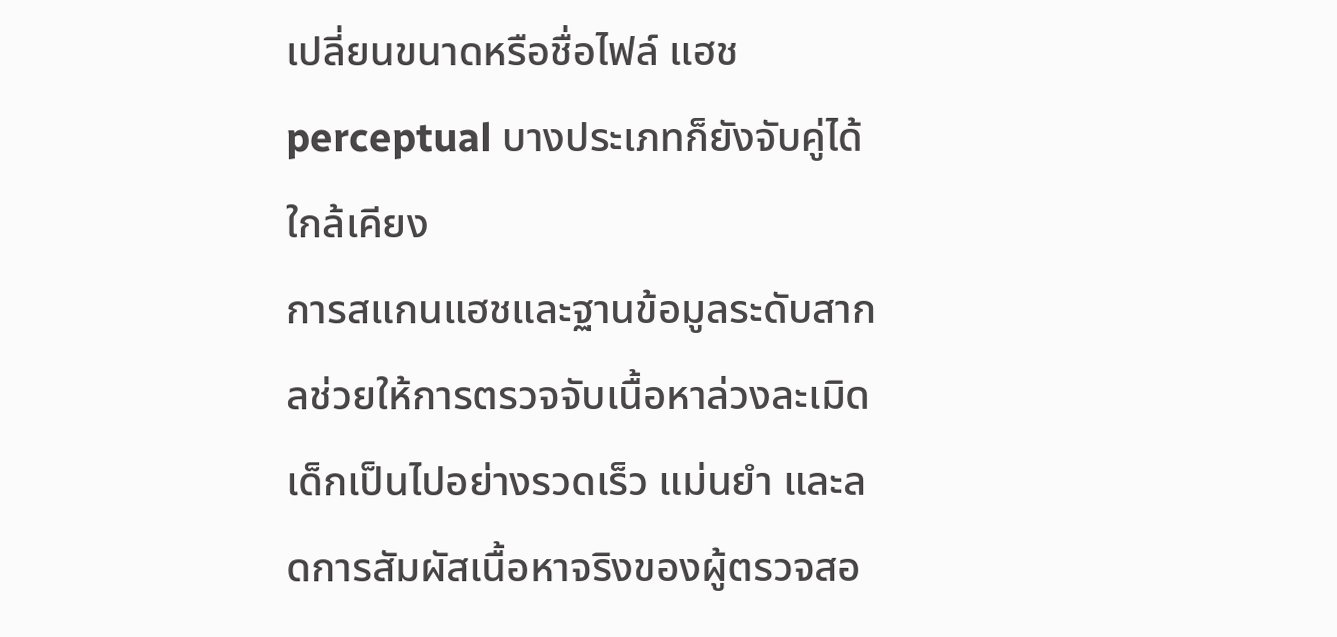เปลี่ยนขนาดหรือชื่อไฟล์ แฮช perceptual บางประเภทก็ยังจับคู่ได้ใกล้เคียง
การสแกนแฮชและฐานข้อมูลระดับสากลช่วยให้การตรวจจับเนื้อหาล่วงละเมิดเด็กเป็นไปอย่างรวดเร็ว แม่นยำ และลดการสัมผัสเนื้อหาจริงของผู้ตรวจสอ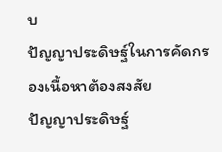บ
ปัญญาประดิษฐ์ในการคัดกรองเนื้อหาต้องสงสัย
ปัญญาประดิษฐ์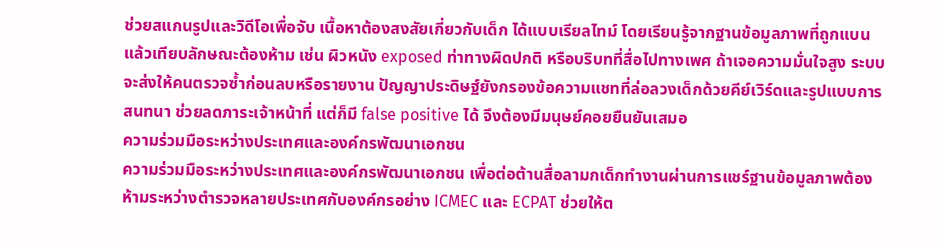ช่วยสแกนรูปและวิดีโอเพื่อจับ เนื้อหาต้องสงสัยเกี่ยวกับเด็ก ได้แบบเรียลไทม์ โดยเรียนรู้จากฐานข้อมูลภาพที่ถูกแบน แล้วเทียบลักษณะต้องห้าม เช่น ผิวหนัง exposed ท่าทางผิดปกติ หรือบริบทที่สื่อไปทางเพศ ถ้าเจอความมั่นใจสูง ระบบจะส่งให้คนตรวจซ้ำก่อนลบหรือรายงาน ปัญญาประดิษฐ์ยังกรองข้อความแชทที่ล่อลวงเด็กด้วยคีย์เวิร์ดและรูปแบบการสนทนา ช่วยลดภาระเจ้าหน้าที่ แต่ก็มี false positive ได้ จึงต้องมีมนุษย์คอยยืนยันเสมอ
ความร่วมมือระหว่างประเทศและองค์กรพัฒนาเอกชน
ความร่วมมือระหว่างประเทศและองค์กรพัฒนาเอกชน เพื่อต่อต้านสื่อลามกเด็กทำงานผ่านการแชร์ฐานข้อมูลภาพต้องห้ามระหว่างตำรวจหลายประเทศกับองค์กรอย่าง ICMEC และ ECPAT ช่วยให้ต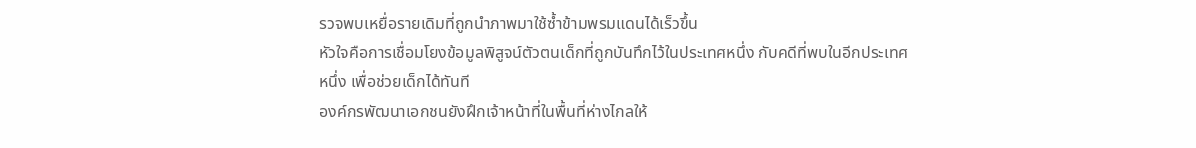รวจพบเหยื่อรายเดิมที่ถูกนำภาพมาใช้ซ้ำข้ามพรมแดนได้เร็วขึ้น
หัวใจคือการเชื่อมโยงข้อมูลพิสูจน์ตัวตนเด็กที่ถูกบันทึกไว้ในประเทศหนึ่ง กับคดีที่พบในอีกประเทศหนึ่ง เพื่อช่วยเด็กได้ทันที
องค์กรพัฒนาเอกชนยังฝึกเจ้าหน้าที่ในพื้นที่ห่างไกลให้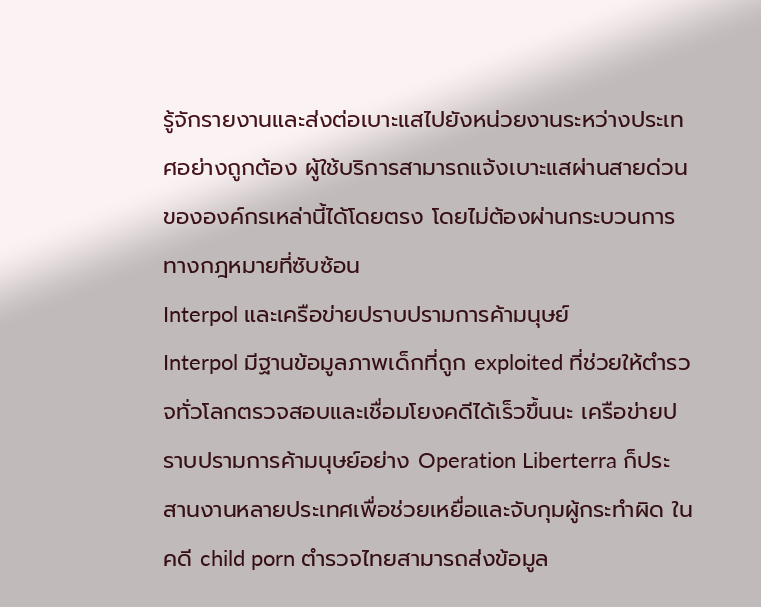รู้จักรายงานและส่งต่อเบาะแสไปยังหน่วยงานระหว่างประเทศอย่างถูกต้อง ผู้ใช้บริการสามารถแจ้งเบาะแสผ่านสายด่วนขององค์กรเหล่านี้ได้โดยตรง โดยไม่ต้องผ่านกระบวนการทางกฎหมายที่ซับซ้อน
Interpol และเครือข่ายปราบปรามการค้ามนุษย์
Interpol มีฐานข้อมูลภาพเด็กที่ถูก exploited ที่ช่วยให้ตำรวจทั่วโลกตรวจสอบและเชื่อมโยงคดีได้เร็วขึ้นนะ เครือข่ายปราบปรามการค้ามนุษย์อย่าง Operation Liberterra ก็ประสานงานหลายประเทศเพื่อช่วยเหยื่อและจับกุมผู้กระทำผิด ในคดี child porn ตำรวจไทยสามารถส่งข้อมูล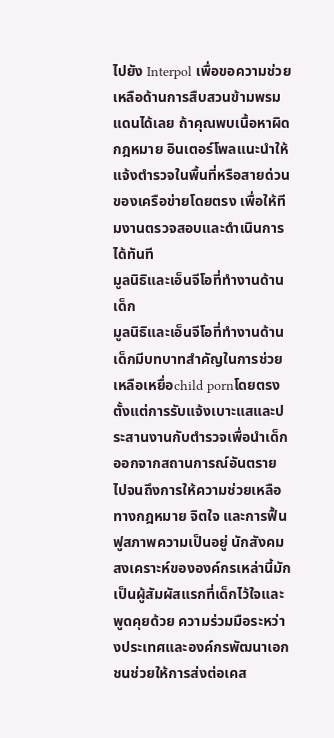ไปยัง Interpol เพื่อขอความช่วยเหลือด้านการสืบสวนข้ามพรมแดนได้เลย ถ้าคุณพบเนื้อหาผิดกฎหมาย อินเตอร์โพลแนะนำให้แจ้งตำรวจในพื้นที่หรือสายด่วนของเครือข่ายโดยตรง เพื่อให้ทีมงานตรวจสอบและดำเนินการได้ทันที
มูลนิธิและเอ็นจีโอที่ทำงานด้านเด็ก
มูลนิธิและเอ็นจีโอที่ทำงานด้านเด็กมีบทบาทสำคัญในการช่วยเหลือเหยื่อchild pornโดยตรง ตั้งแต่การรับแจ้งเบาะแสและประสานงานกับตำรวจเพื่อนำเด็กออกจากสถานการณ์อันตราย ไปจนถึงการให้ความช่วยเหลือทางกฎหมาย จิตใจ และการฟื้นฟูสภาพความเป็นอยู่ นักสังคมสงเคราะห์ขององค์กรเหล่านี้มักเป็นผู้สัมผัสแรกที่เด็กไว้ใจและพูดคุยด้วย ความร่วมมือระหว่างประเทศและองค์กรพัฒนาเอกชนช่วยให้การส่งต่อเคส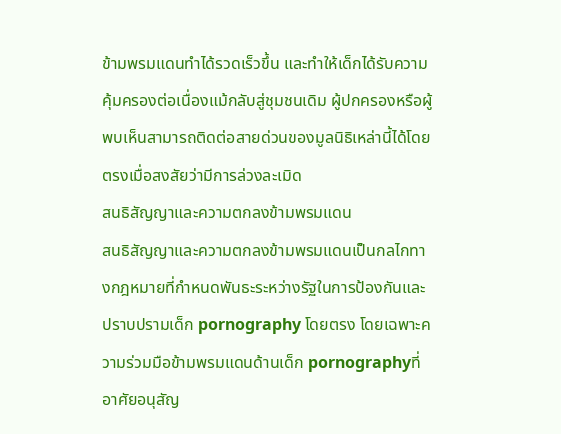ข้ามพรมแดนทำได้รวดเร็วขึ้น และทำให้เด็กได้รับความคุ้มครองต่อเนื่องแม้กลับสู่ชุมชนเดิม ผู้ปกครองหรือผู้พบเห็นสามารถติดต่อสายด่วนของมูลนิธิเหล่านี้ได้โดยตรงเมื่อสงสัยว่ามีการล่วงละเมิด
สนธิสัญญาและความตกลงข้ามพรมแดน
สนธิสัญญาและความตกลงข้ามพรมแดนเป็นกลไกทางกฎหมายที่กำหนดพันธะระหว่างรัฐในการป้องกันและปราบปรามเด็ก pornography โดยตรง โดยเฉพาะความร่วมมือข้ามพรมแดนด้านเด็ก pornographyที่อาศัยอนุสัญ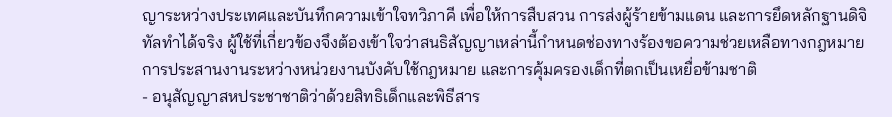ญาระหว่างประเทศและบันทึกความเข้าใจทวิภาคี เพื่อให้การสืบสวน การส่งผู้ร้ายข้ามแดน และการยึดหลักฐานดิจิทัลทำได้จริง ผู้ใช้ที่เกี่ยวข้องจึงต้องเข้าใจว่าสนธิสัญญาเหล่านี้กำหนดช่องทางร้องขอความช่วยเหลือทางกฎหมาย การประสานงานระหว่างหน่วยงานบังคับใช้กฎหมาย และการคุ้มครองเด็กที่ตกเป็นเหยื่อข้ามชาติ
- อนุสัญญาสหประชาชาติว่าด้วยสิทธิเด็กและพิธีสาร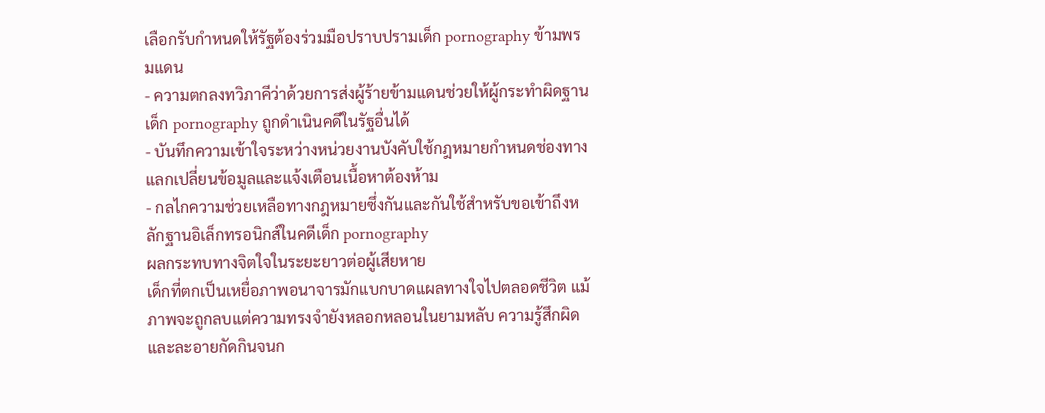เลือกรับกำหนดให้รัฐต้องร่วมมือปราบปรามเด็ก pornography ข้ามพรมแดน
- ความตกลงทวิภาคีว่าด้วยการส่งผู้ร้ายข้ามแดนช่วยให้ผู้กระทำผิดฐานเด็ก pornography ถูกดำเนินคดีในรัฐอื่นได้
- บันทึกความเข้าใจระหว่างหน่วยงานบังคับใช้กฎหมายกำหนดช่องทางแลกเปลี่ยนข้อมูลและแจ้งเตือนเนื้อหาต้องห้าม
- กลไกความช่วยเหลือทางกฎหมายซึ่งกันและกันใช้สำหรับขอเข้าถึงหลักฐานอิเล็กทรอนิกส์ในคดีเด็ก pornography
ผลกระทบทางจิตใจในระยะยาวต่อผู้เสียหาย
เด็กที่ตกเป็นเหยื่อภาพอนาจารมักแบกบาดแผลทางใจไปตลอดชีวิต แม้ภาพจะถูกลบแต่ความทรงจำยังหลอกหลอนในยามหลับ ความรู้สึกผิดและละอายกัดกินจนก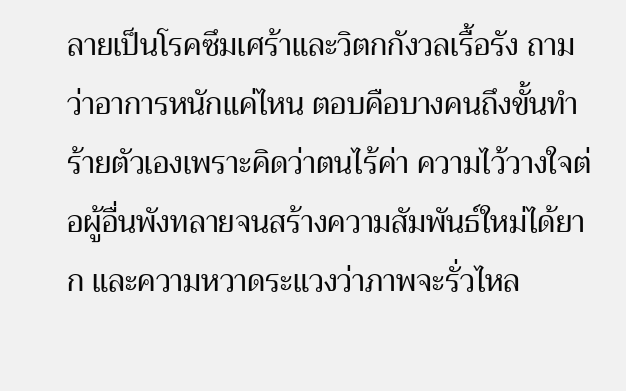ลายเป็นโรคซึมเศร้าและวิตกกังวลเรื้อรัง ถามว่าอาการหนักแค่ไหน ตอบคือบางคนถึงขั้นทำร้ายตัวเองเพราะคิดว่าตนไร้ค่า ความไว้วางใจต่อผู้อื่นพังทลายจนสร้างความสัมพันธ์ใหม่ได้ยาก และความหวาดระแวงว่าภาพจะรั่วไหล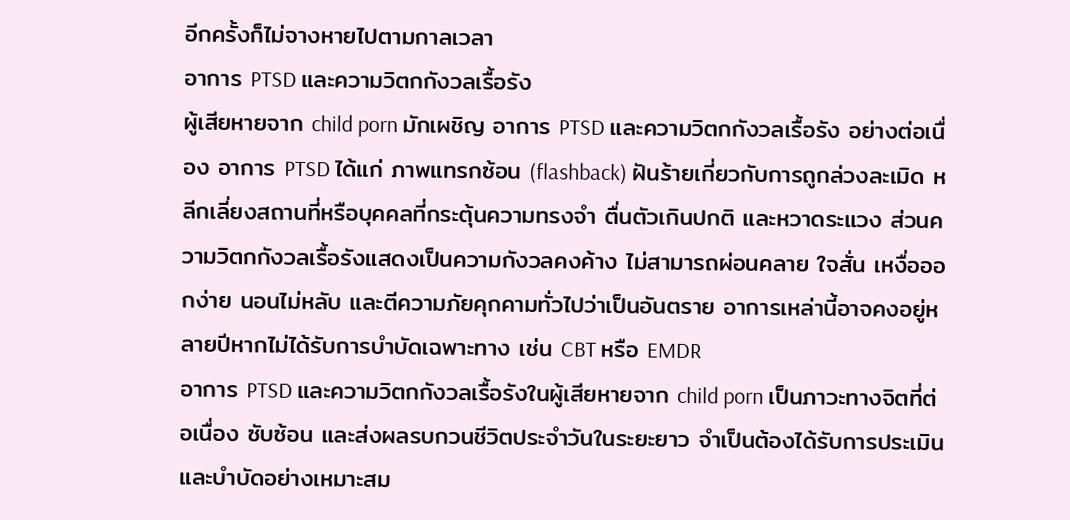อีกครั้งก็ไม่จางหายไปตามกาลเวลา
อาการ PTSD และความวิตกกังวลเรื้อรัง
ผู้เสียหายจาก child porn มักเผชิญ อาการ PTSD และความวิตกกังวลเรื้อรัง อย่างต่อเนื่อง อาการ PTSD ได้แก่ ภาพแทรกซ้อน (flashback) ฝันร้ายเกี่ยวกับการถูกล่วงละเมิด หลีกเลี่ยงสถานที่หรือบุคคลที่กระตุ้นความทรงจำ ตื่นตัวเกินปกติ และหวาดระแวง ส่วนความวิตกกังวลเรื้อรังแสดงเป็นความกังวลคงค้าง ไม่สามารถผ่อนคลาย ใจสั่น เหงื่อออกง่าย นอนไม่หลับ และตีความภัยคุกคามทั่วไปว่าเป็นอันตราย อาการเหล่านี้อาจคงอยู่หลายปีหากไม่ได้รับการบำบัดเฉพาะทาง เช่น CBT หรือ EMDR
อาการ PTSD และความวิตกกังวลเรื้อรังในผู้เสียหายจาก child porn เป็นภาวะทางจิตที่ต่อเนื่อง ซับซ้อน และส่งผลรบกวนชีวิตประจำวันในระยะยาว จำเป็นต้องได้รับการประเมินและบำบัดอย่างเหมาะสม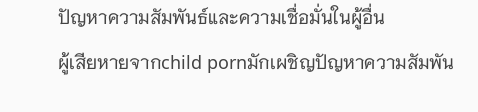ปัญหาความสัมพันธ์และความเชื่อมั่นในผู้อื่น
ผู้เสียหายจากchild pornมักเผชิญปัญหาความสัมพัน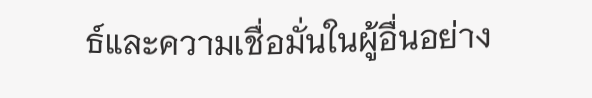ธ์และความเชื่อมั่นในผู้อื่นอย่าง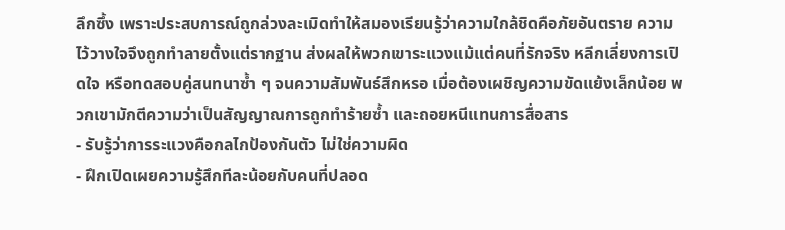ลึกซึ้ง เพราะประสบการณ์ถูกล่วงละเมิดทำให้สมองเรียนรู้ว่าความใกล้ชิดคือภัยอันตราย ความไว้วางใจจึงถูกทำลายตั้งแต่รากฐาน ส่งผลให้พวกเขาระแวงแม้แต่คนที่รักจริง หลีกเลี่ยงการเปิดใจ หรือทดสอบคู่สนทนาซ้ำ ๆ จนความสัมพันธ์สึกหรอ เมื่อต้องเผชิญความขัดแย้งเล็กน้อย พวกเขามักตีความว่าเป็นสัญญาณการถูกทำร้ายซ้ำ และถอยหนีแทนการสื่อสาร
- รับรู้ว่าการระแวงคือกลไกป้องกันตัว ไม่ใช่ความผิด
- ฝึกเปิดเผยความรู้สึกทีละน้อยกับคนที่ปลอด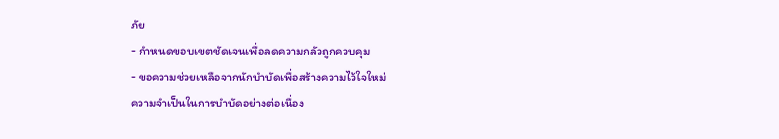ภัย
- กำหนดขอบเขตชัดเจนเพื่อลดความกลัวถูกควบคุม
- ขอความช่วยเหลือจากนักบำบัดเพื่อสร้างความไว้ใจใหม่
ความจำเป็นในการบำบัดอย่างต่อเนื่อง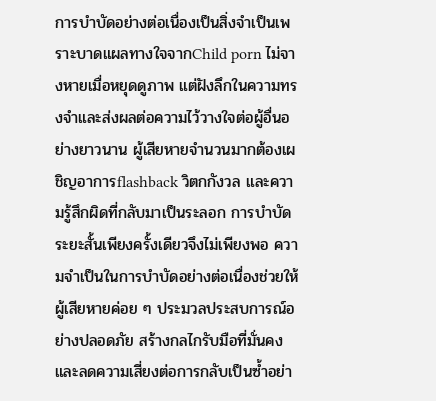การบำบัดอย่างต่อเนื่องเป็นสิ่งจำเป็นเพราะบาดแผลทางใจจากChild porn ไม่จางหายเมื่อหยุดดูภาพ แต่ฝังลึกในความทรงจำและส่งผลต่อความไว้วางใจต่อผู้อื่นอย่างยาวนาน ผู้เสียหายจำนวนมากต้องเผชิญอาการflashback วิตกกังวล และความรู้สึกผิดที่กลับมาเป็นระลอก การบำบัดระยะสั้นเพียงครั้งเดียวจึงไม่เพียงพอ ความจำเป็นในการบำบัดอย่างต่อเนื่องช่วยให้ผู้เสียหายค่อย ๆ ประมวลประสบการณ์อย่างปลอดภัย สร้างกลไกรับมือที่มั่นคง และลดความเสี่ยงต่อการกลับเป็นซ้ำอย่า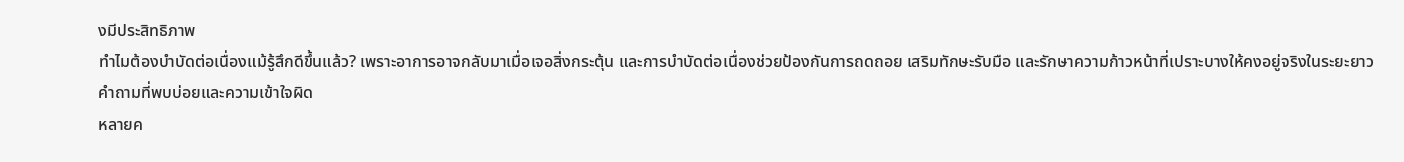งมีประสิทธิภาพ
ทำไมต้องบำบัดต่อเนื่องแม้รู้สึกดีขึ้นแล้ว? เพราะอาการอาจกลับมาเมื่อเจอสิ่งกระตุ้น และการบำบัดต่อเนื่องช่วยป้องกันการถดถอย เสริมทักษะรับมือ และรักษาความก้าวหน้าที่เปราะบางให้คงอยู่จริงในระยะยาว
คำถามที่พบบ่อยและความเข้าใจผิด
หลายค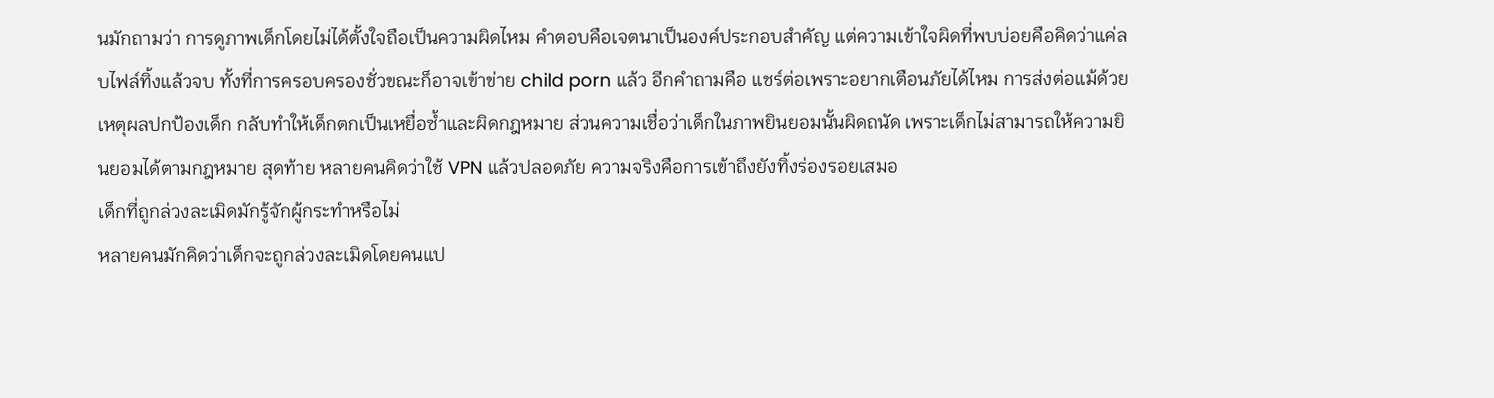นมักถามว่า การดูภาพเด็กโดยไม่ได้ตั้งใจถือเป็นความผิดไหม คำตอบคือเจตนาเป็นองค์ประกอบสำคัญ แต่ความเข้าใจผิดที่พบบ่อยคือคิดว่าแค่ลบไฟล์ทิ้งแล้วจบ ทั้งที่การครอบครองชั่วขณะก็อาจเข้าข่าย child porn แล้ว อีกคำถามคือ แชร์ต่อเพราะอยากเตือนภัยได้ไหม การส่งต่อแม้ด้วยเหตุผลปกป้องเด็ก กลับทำให้เด็กตกเป็นเหยื่อซ้ำและผิดกฎหมาย ส่วนความเชื่อว่าเด็กในภาพยินยอมนั้นผิดถนัด เพราะเด็กไม่สามารถให้ความยินยอมได้ตามกฎหมาย สุดท้าย หลายคนคิดว่าใช้ VPN แล้วปลอดภัย ความจริงคือการเข้าถึงยังทิ้งร่องรอยเสมอ
เด็กที่ถูกล่วงละเมิดมักรู้จักผู้กระทำหรือไม่
หลายคนมักคิดว่าเด็กจะถูกล่วงละเมิดโดยคนแป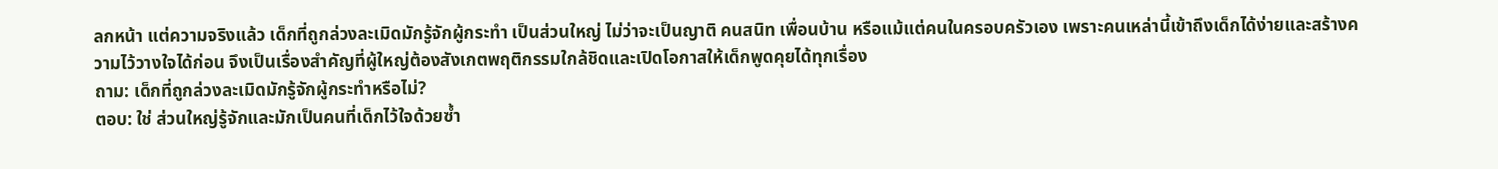ลกหน้า แต่ความจริงแล้ว เด็กที่ถูกล่วงละเมิดมักรู้จักผู้กระทำ เป็นส่วนใหญ่ ไม่ว่าจะเป็นญาติ คนสนิท เพื่อนบ้าน หรือแม้แต่คนในครอบครัวเอง เพราะคนเหล่านี้เข้าถึงเด็กได้ง่ายและสร้างความไว้วางใจได้ก่อน จึงเป็นเรื่องสำคัญที่ผู้ใหญ่ต้องสังเกตพฤติกรรมใกล้ชิดและเปิดโอกาสให้เด็กพูดคุยได้ทุกเรื่อง
ถาม: เด็กที่ถูกล่วงละเมิดมักรู้จักผู้กระทำหรือไม่?
ตอบ: ใช่ ส่วนใหญ่รู้จักและมักเป็นคนที่เด็กไว้ใจด้วยซ้ำ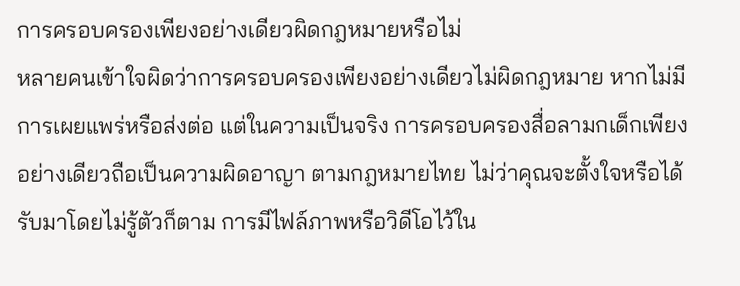การครอบครองเพียงอย่างเดียวผิดกฎหมายหรือไม่
หลายคนเข้าใจผิดว่าการครอบครองเพียงอย่างเดียวไม่ผิดกฎหมาย หากไม่มีการเผยแพร่หรือส่งต่อ แต่ในความเป็นจริง การครอบครองสื่อลามกเด็กเพียงอย่างเดียวถือเป็นความผิดอาญา ตามกฎหมายไทย ไม่ว่าคุณจะตั้งใจหรือได้รับมาโดยไม่รู้ตัวก็ตาม การมีไฟล์ภาพหรือวิดีโอไว้ใน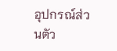อุปกรณ์ส่วนตัว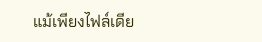แม้เพียงไฟล์เดีย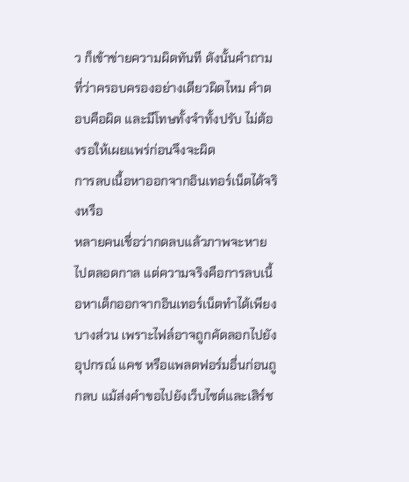ว ก็เข้าข่ายความผิดทันที ดังนั้นคำถามที่ว่าครอบครองอย่างเดียวผิดไหม คำตอบคือผิด และมีโทษทั้งจำทั้งปรับ ไม่ต้องรอให้เผยแพร่ก่อนจึงจะผิด
การลบเนื้อหาออกจากอินเทอร์เน็ตได้จริงหรือ
หลายคนเชื่อว่ากดลบแล้วภาพจะหายไปตลอดกาล แต่ความจริงคือการลบเนื้อหาเด็กออกจากอินเทอร์เน็ตทำได้เพียงบางส่วน เพราะไฟล์อาจถูกคัดลอกไปยังอุปกรณ์ แคช หรือแพลตฟอร์มอื่นก่อนถูกลบ แม้ส่งคำขอไปยังเว็บไซต์และเสิร์ช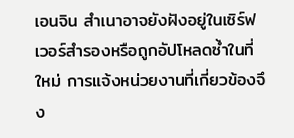เอนจิน สำเนาอาจยังฝังอยู่ในเซิร์ฟเวอร์สำรองหรือถูกอัปโหลดซ้ำในที่ใหม่ การแจ้งหน่วยงานที่เกี่ยวข้องจึง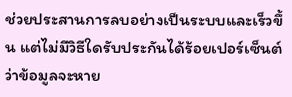ช่วยประสานการลบอย่างเป็นระบบและเร็วขึ้น แต่ไม่มีวิธีใดรับประกันได้ร้อยเปอร์เซ็นต์ว่าข้อมูลจะหาย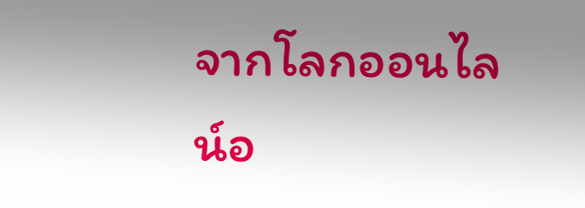จากโลกออนไลน์อ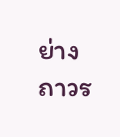ย่างถาวร